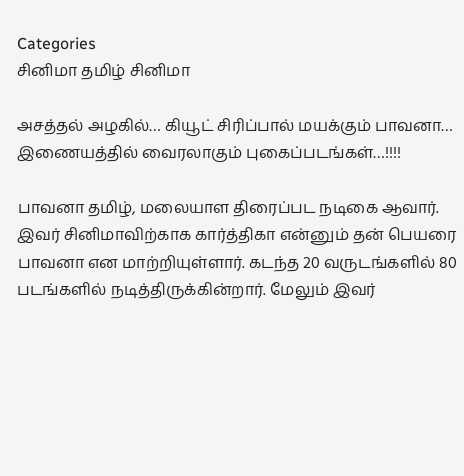Categories
சினிமா தமிழ் சினிமா

அசத்தல் அழகில்… கியூட் சிரிப்பால் மயக்கும் பாவனா… இணையத்தில் வைரலாகும் புகைப்படங்கள்…!!!!

பாவனா தமிழ், மலையாள திரைப்பட நடிகை ஆவார். இவர் சினிமாவிற்காக கார்த்திகா என்னும் தன் பெயரை பாவனா என மாற்றியுள்ளார். கடந்த 20 வருடங்களில் 80 படங்களில் நடித்திருக்கின்றார். மேலும் இவர்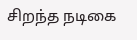சிறந்த நடிகை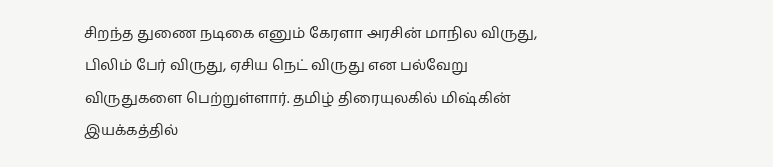சிறந்த துணை நடிகை எனும் கேரளா அரசின் மாநில விருது, பிலிம் பேர் விருது, ஏசிய நெட் விருது என பல்வேறு விருதுகளை பெற்றுள்ளார். தமிழ் திரையுலகில் மிஷ்கின் இயக்கத்தில்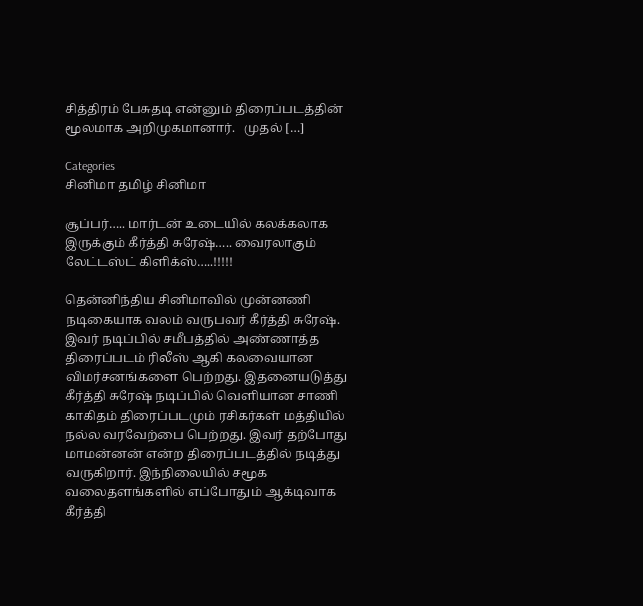சித்திரம் பேசுதடி என்னும் திரைப்படத்தின் மூலமாக அறிமுகமானார்.   முதல் […]

Categories
சினிமா தமிழ் சினிமா

சூப்பர்….. மார்டன் உடையில் கலக்கலாக இருக்கும் கீர்த்தி சுரேஷ்….. வைரலாகும் லேட்டஸ்ட் கிளிக்ஸ்…..!!!!!

தென்னிந்திய சினிமாவில் முன்னணி நடிகையாக வலம் வருபவர் கீர்த்தி சுரேஷ். இவர் நடிப்பில் சமீபத்தில் அண்ணாத்த திரைப்படம் ரிலீஸ் ஆகி கலவையான விமர்சனங்களை பெற்றது. இதனையடுத்து கீர்த்தி சுரேஷ் நடிப்பில் வெளியான சாணி காகிதம் திரைப்படமும் ரசிகர்கள் மத்தியில் நல்ல வரவேற்பை பெற்றது. இவர் தற்போது மாமன்னன் என்ற திரைப்படத்தில் நடித்து வருகிறார். இந்நிலையில் சமூக வலைதளங்களில் எப்போதும் ஆக்டிவாக கீர்த்தி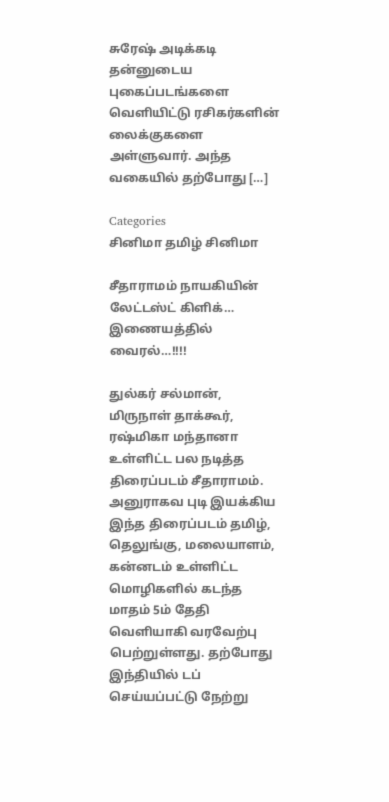சுரேஷ் அடிக்கடி தன்னுடைய புகைப்படங்களை வெளியிட்டு ரசிகர்களின் லைக்குகளை அள்ளுவார். அந்த வகையில் தற்போது […]

Categories
சினிமா தமிழ் சினிமா

சீதாராமம் நாயகியின் லேட்டஸ்ட் கிளிக்… இணையத்தில் வைரல்…!!!!

துல்கர் சல்மான், மிருநாள் தாக்கூர், ரஷ்மிகா மந்தானா உள்ளிட்ட பல நடித்த திரைப்படம் சீதாராமம். அனுராகவ புடி இயக்கிய இந்த திரைப்படம் தமிழ், தெலுங்கு, மலையாளம், கன்னடம் உள்ளிட்ட மொழிகளில் கடந்த மாதம் 5ம் தேதி வெளியாகி வரவேற்பு பெற்றுள்ளது. தற்போது இந்தியில் டப் செய்யப்பட்டு நேற்று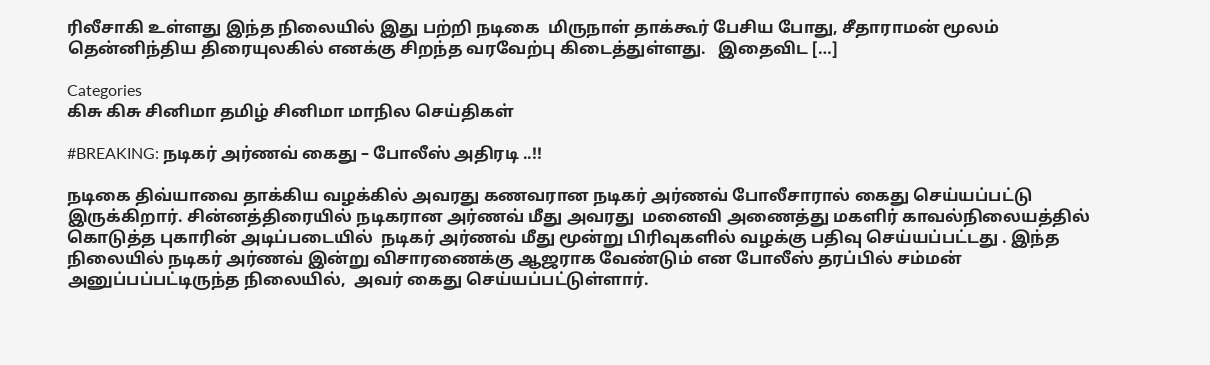ரிலீசாகி உள்ளது இந்த நிலையில் இது பற்றி நடிகை  மிருநாள் தாக்கூர் பேசிய போது, சீதாராமன் மூலம் தென்னிந்திய திரையுலகில் எனக்கு சிறந்த வரவேற்பு கிடைத்துள்ளது.   இதைவிட […]

Categories
கிசு கிசு சினிமா தமிழ் சினிமா மாநில செய்திகள்

#BREAKING: நடிகர் அர்ணவ் கைது – போலீஸ் அதிரடி ..!!

நடிகை திவ்யாவை தாக்கிய வழக்கில் அவரது கணவரான நடிகர் அர்ணவ் போலீசாரால் கைது செய்யப்பட்டு இருக்கிறார். சின்னத்திரையில் நடிகரான அர்ணவ் மீது அவரது  மனைவி அணைத்து மகளிர் காவல்நிலையத்தில் கொடுத்த புகாரின் அடிப்படையில்  நடிகர் அர்ணவ் மீது மூன்று பிரிவுகளில் வழக்கு பதிவு செய்யப்பட்டது . இந்த நிலையில் நடிகர் அர்ணவ் இன்று விசாரணைக்கு ஆஜராக வேண்டும் என போலீஸ் தரப்பில் சம்மன் அனுப்பப்பட்டிருந்த நிலையில்,  அவர் கைது செய்யப்பட்டுள்ளார்.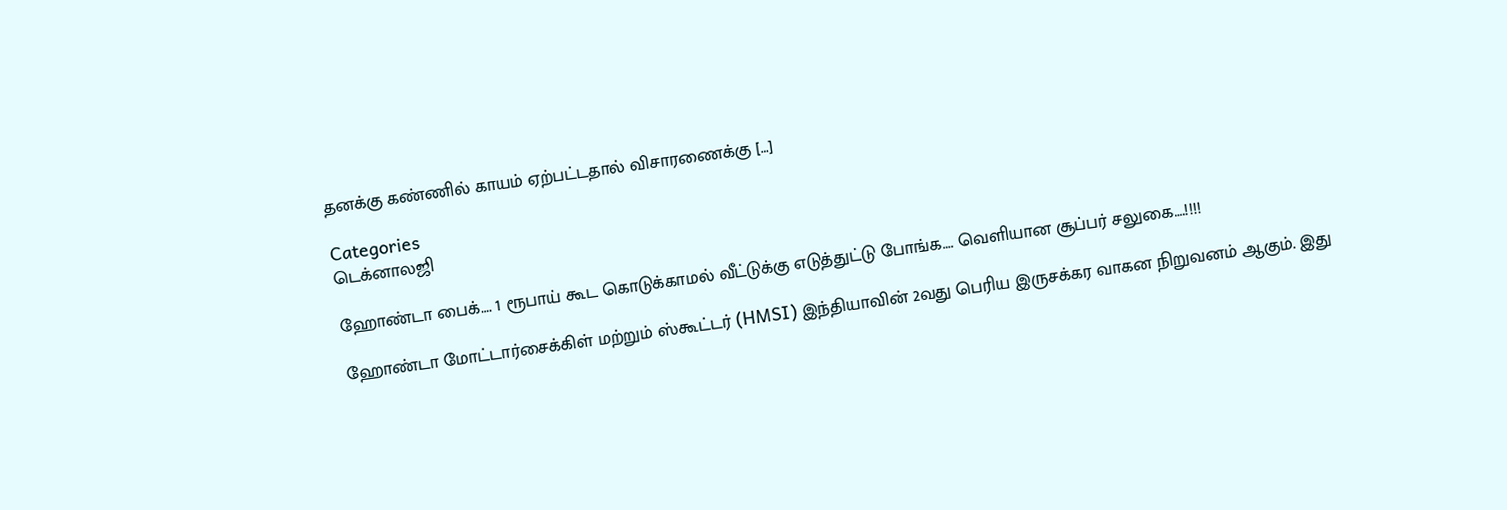தனக்கு கண்ணில் காயம் ஏற்பட்டதால் விசாரணைக்கு […]

Categories
டெக்னாலஜி

ஹோண்டா பைக்…. 1 ரூபாய் கூட கொடுக்காமல் வீட்டுக்கு எடுத்துட்டு போங்க…. வெளியான சூப்பர் சலுகை….!!!!

ஹோண்டா மோட்டார்சைக்கிள் மற்றும் ஸ்கூட்டர் (HMSI) இந்தியாவின் 2வது பெரிய இருசக்கர வாகன நிறுவனம் ஆகும். இது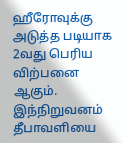ஹீரோவுக்கு அடுத்த படியாக 2வது பெரிய விற்பனை ஆகும். இந்நிறுவனம் தீபாவளியை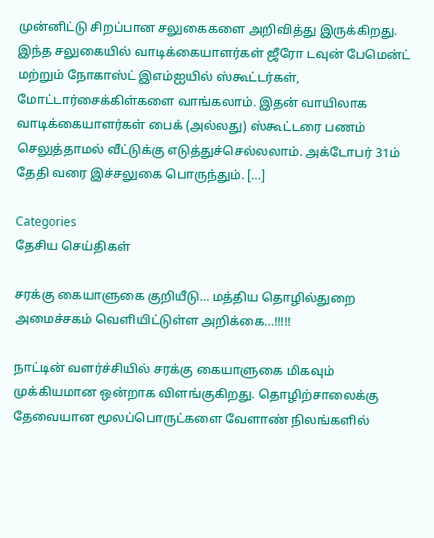முன்னிட்டு சிறப்பான சலுகைகளை அறிவித்து இருக்கிறது. இந்த சலுகையில் வாடிக்கையாளர்கள் ஜீரோ டவுன் பேமென்ட் மற்றும் நோகாஸ்ட் இஎம்ஐயில் ஸ்கூட்டர்கள், மோட்டார்சைக்கிள்களை வாங்கலாம். இதன் வாயிலாக வாடிக்கையாளர்கள் பைக் (அல்லது) ஸ்கூட்டரை பணம் செலுத்தாமல் வீட்டுக்கு எடுத்துச்செல்லலாம். அக்டோபர் 31ம் தேதி வரை இச்சலுகை பொருந்தும். […]

Categories
தேசிய செய்திகள்

சரக்கு கையாளுகை குறியீடு… மத்திய தொழில்துறை அமைச்சகம் வெளியிட்டுள்ள அறிக்கை…!!!!!

நாட்டின் வளர்ச்சியில் சரக்கு கையாளுகை மிகவும் முக்கியமான ஒன்றாக விளங்குகிறது. தொழிற்சாலைக்கு தேவையான மூலப்பொருட்களை வேளாண் நிலங்களில்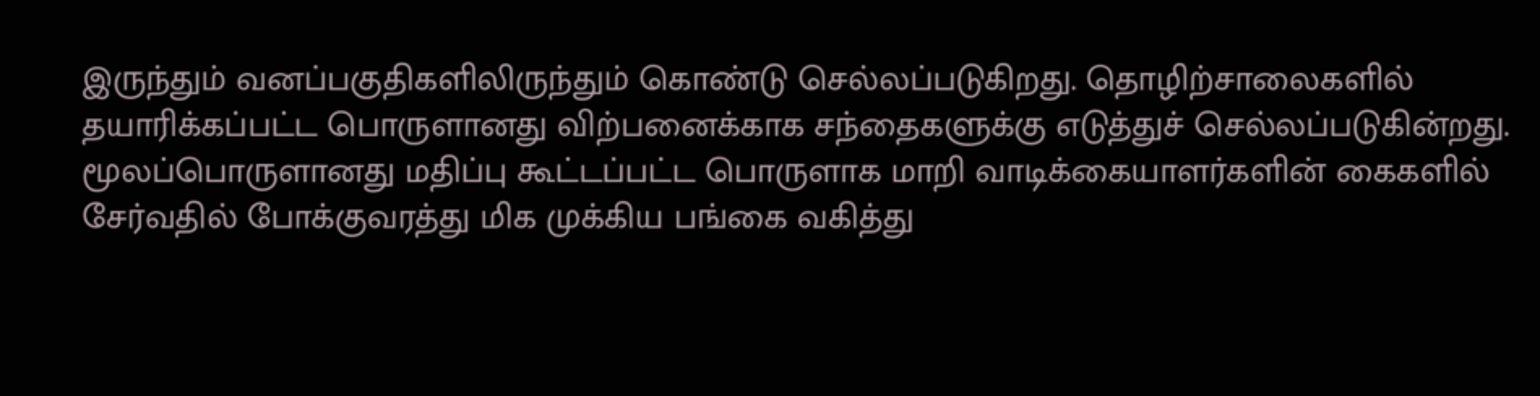இருந்தும் வனப்பகுதிகளிலிருந்தும் கொண்டு செல்லப்படுகிறது. தொழிற்சாலைகளில் தயாரிக்கப்பட்ட பொருளானது விற்பனைக்காக சந்தைகளுக்கு எடுத்துச் செல்லப்படுகின்றது. மூலப்பொருளானது மதிப்பு கூட்டப்பட்ட பொருளாக மாறி வாடிக்கையாளர்களின் கைகளில் சேர்வதில் போக்குவரத்து மிக முக்கிய பங்கை வகித்து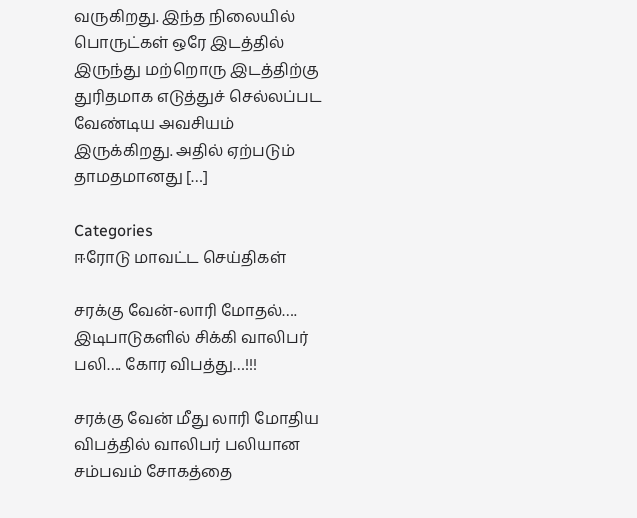வருகிறது. இந்த நிலையில் பொருட்கள் ஒரே இடத்தில் இருந்து மற்றொரு இடத்திற்கு துரிதமாக எடுத்துச் செல்லப்பட வேண்டிய அவசியம் இருக்கிறது. அதில் ஏற்படும் தாமதமானது […]

Categories
ஈரோடு மாவட்ட செய்திகள்

சரக்கு வேன்-லாரி மோதல்…. இடிபாடுகளில் சிக்கி வாலிபர் பலி…. கோர விபத்து…!!!

சரக்கு வேன் மீது லாரி மோதிய விபத்தில் வாலிபர் பலியான சம்பவம் சோகத்தை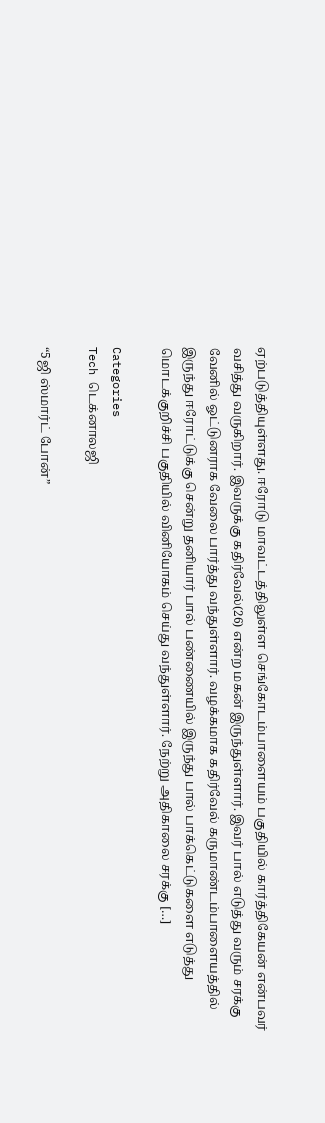ஏற்படுத்தியுள்ளது. ஈரோடு மாவட்டத்திலுள்ள செங்கோடம்பாளையம் பகுதியில் கார்த்திகேயன் என்பவர் வசித்து வருகிறார். இவருக்கு கதிர்வேல்(26) என்ற மகன் இருந்துள்ளார். இவர் பால் எடுத்து வரும் சரக்கு வேனில் ஓட்டுனராக வேலை பார்த்து வந்துள்ளார். வழக்கமாக கதிர்வேல் கருமாண்டம்பாளையத்தில் இருந்து ஈரோட்டுக்கு சென்று தனியார் பால் பண்ணையில் இருந்து பால் பாக்கெட்டுகளை எடுத்து மொடக்குறிச்சி பகுதியில் வினியோகம் செய்து வந்துள்ளார். நேற்று அதிகாலை சரக்கு […]

Categories
Tech டெக்னாலஜி

“5ஜி ஸ்மார்ட் போன்”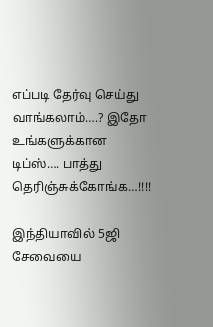எப்படி தேர்வு செய்து வாங்கலாம்….? இதோ உங்களுக்கான டிப்ஸ்…. பாத்து தெரிஞ்சுக்கோங்க…!!!!

இந்தியாவில் 5ஜி சேவையை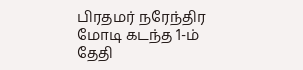பிரதமர் நரேந்திர மோடி கடந்த 1-ம் தேதி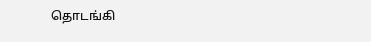தொடங்கி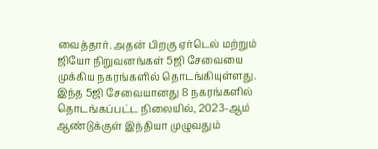வைத்தார். அதன் பிறகு ஏர்டெல் மற்றும் ஜியோ நிறுவனங்கள் 5ஜி சேவையை முக்கிய நகரங்களில் தொடங்கியுள்ளது. இந்த 5ஜி சேவையானது 8 நகரங்களில் தொடங்கப்பட்ட நிலையில், 2023-ஆம் ஆண்டுக்குள் இந்தியா முழுவதும்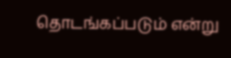தொடங்கப்படும் என்று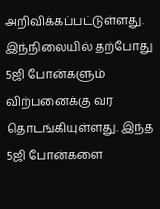அறிவிக்கப்பட்டுள்ளது. இந்நிலையில் தற்போது 5ஜி போன்களும் விற்பனைக்கு வர தொடங்கியுள்ளது. இந்த 5ஜி போன்களை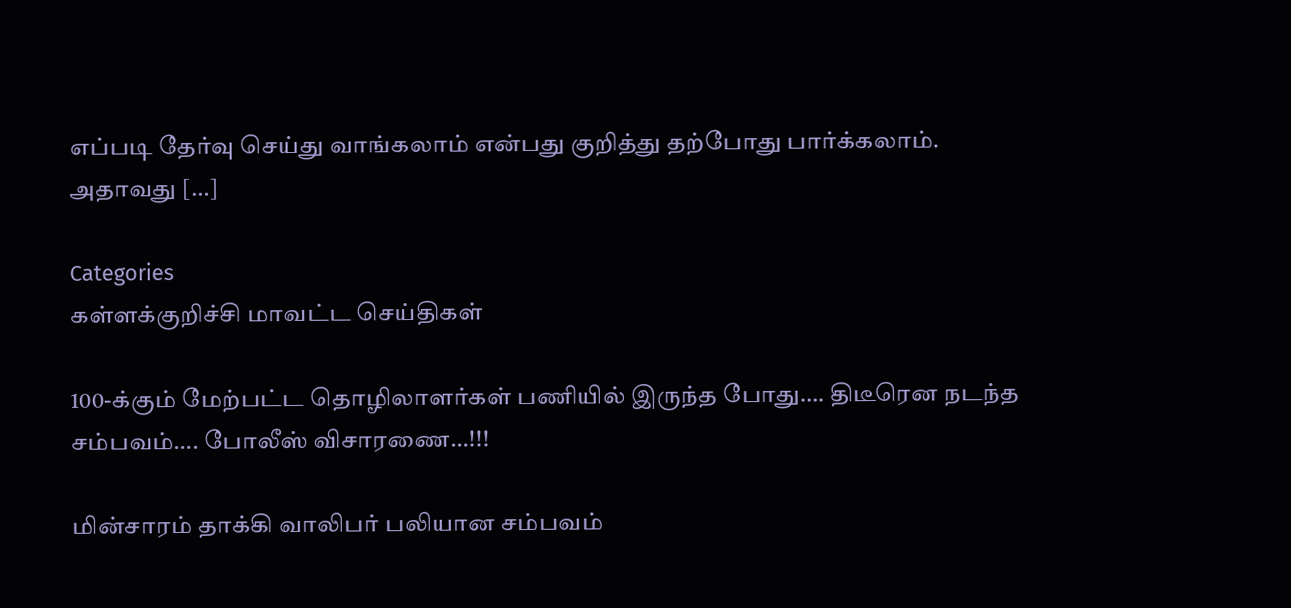எப்படி தேர்வு செய்து வாங்கலாம் என்பது குறித்து தற்போது பார்க்கலாம். அதாவது […]

Categories
கள்ளக்குறிச்சி மாவட்ட செய்திகள்

100-க்கும் மேற்பட்ட தொழிலாளர்கள் பணியில் இருந்த போது…. திடீரென நடந்த சம்பவம்…. போலீஸ் விசாரணை…!!!

மின்சாரம் தாக்கி வாலிபர் பலியான சம்பவம்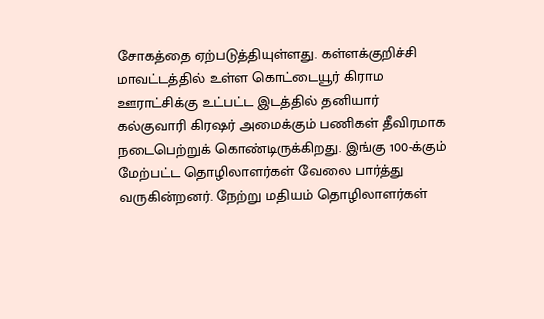சோகத்தை ஏற்படுத்தியுள்ளது. கள்ளக்குறிச்சி மாவட்டத்தில் உள்ள கொட்டையூர் கிராம ஊராட்சிக்கு உட்பட்ட இடத்தில் தனியார் கல்குவாரி கிரஷர் அமைக்கும் பணிகள் தீவிரமாக நடைபெற்றுக் கொண்டிருக்கிறது. இங்கு 100-க்கும் மேற்பட்ட தொழிலாளர்கள் வேலை பார்த்து வருகின்றனர். நேற்று மதியம் தொழிலாளர்கள்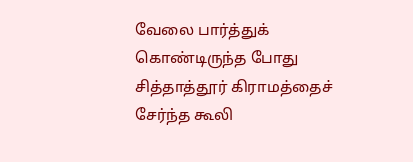வேலை பார்த்துக் கொண்டிருந்த போது சித்தாத்தூர் கிராமத்தைச் சேர்ந்த கூலி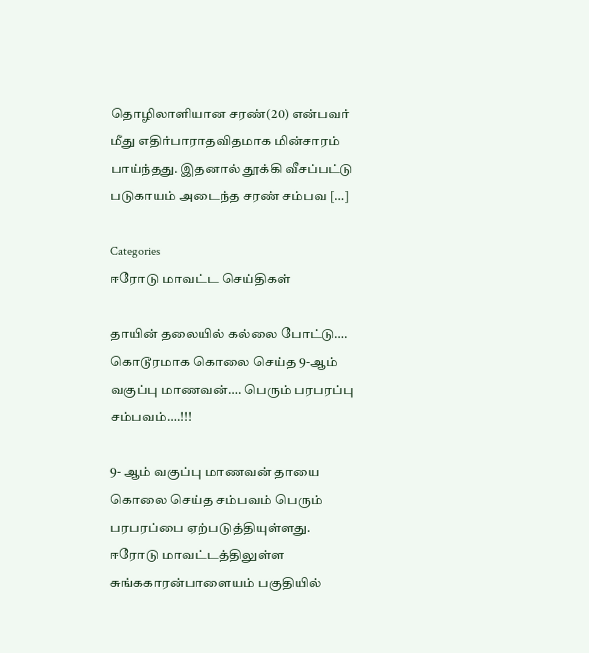தொழிலாளியான சரண்(20) என்பவர் மீது எதிர்பாராதவிதமாக மின்சாரம் பாய்ந்தது. இதனால் தூக்கி வீசப்பட்டு படுகாயம் அடைந்த சரண் சம்பவ […]

Categories
ஈரோடு மாவட்ட செய்திகள்

தாயின் தலையில் கல்லை போட்டு…. கொடூரமாக கொலை செய்த 9-ஆம் வகுப்பு மாணவன்…. பெரும் பரபரப்பு சம்பவம்….!!!

9- ஆம் வகுப்பு மாணவன் தாயை கொலை செய்த சம்பவம் பெரும் பரபரப்பை ஏற்படுத்தியுள்ளது. ஈரோடு மாவட்டத்திலுள்ள சுங்ககாரன்பாளையம் பகுதியில்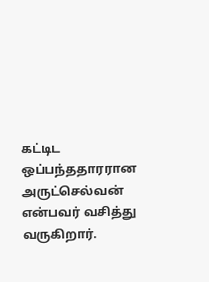கட்டிட ஒப்பந்ததாரரான அருட்செல்வன் என்பவர் வசித்து வருகிறார்.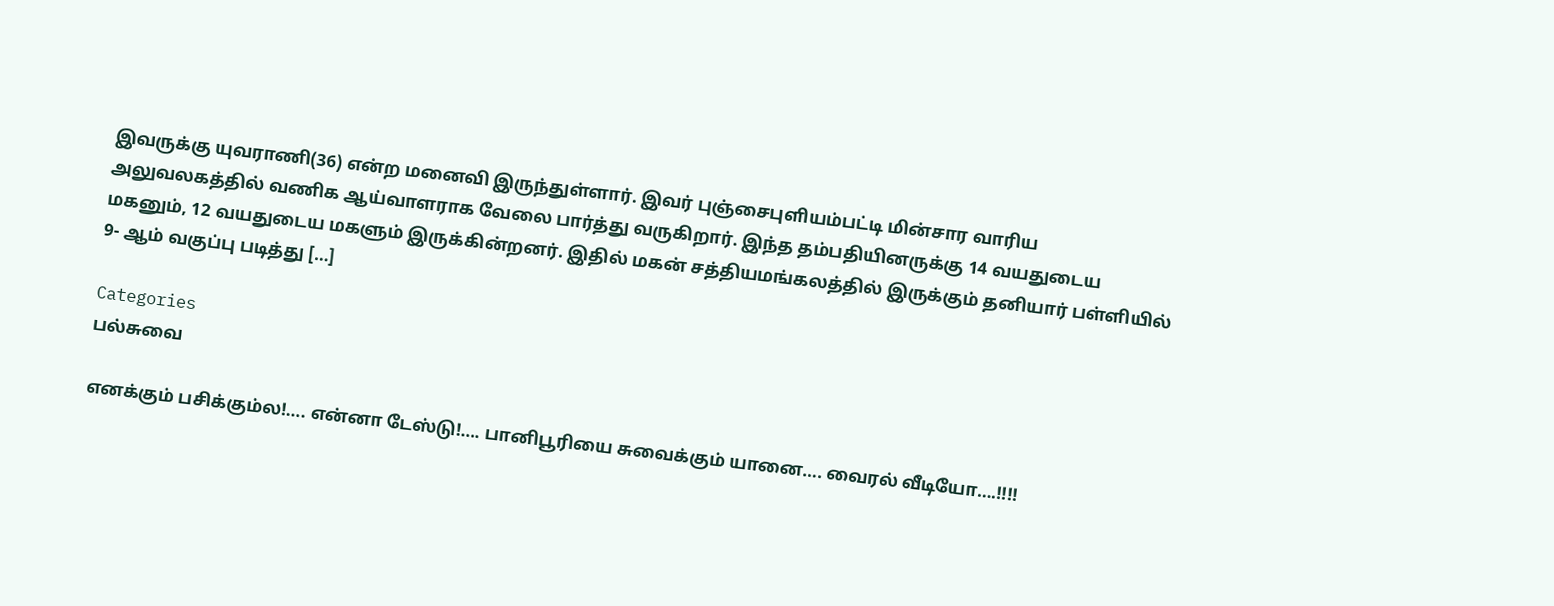இவருக்கு யுவராணி(36) என்ற மனைவி இருந்துள்ளார். இவர் புஞ்சைபுளியம்பட்டி மின்சார வாரிய அலுவலகத்தில் வணிக ஆய்வாளராக வேலை பார்த்து வருகிறார். இந்த தம்பதியினருக்கு 14 வயதுடைய மகனும், 12 வயதுடைய மகளும் இருக்கின்றனர். இதில் மகன் சத்தியமங்கலத்தில் இருக்கும் தனியார் பள்ளியில் 9- ஆம் வகுப்பு படித்து […]

Categories
பல்சுவை

எனக்கும் பசிக்கும்ல!…. என்னா டேஸ்டு!…. பானிபூரியை சுவைக்கும் யானை…. வைரல் வீடியோ….!!!!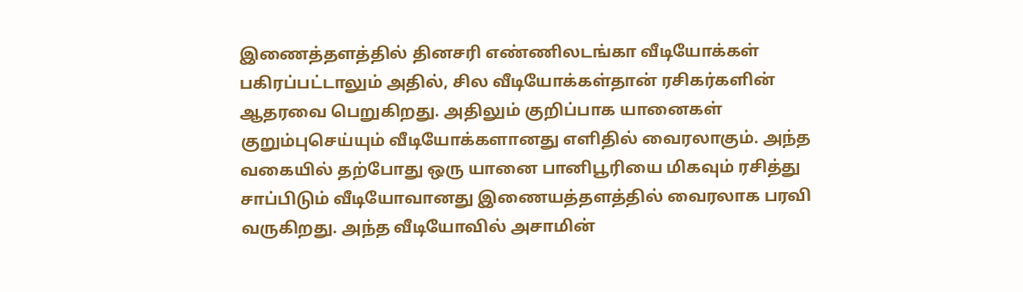இணைத்தளத்தில் தினசரி எண்ணிலடங்கா வீடியோக்கள் பகிரப்பட்டாலும் அதில், சில வீடியோக்கள்தான் ரசிகர்களின் ஆதரவை பெறுகிறது. அதிலும் குறிப்பாக யானைகள் குறும்புசெய்யும் வீடியோக்களானது எளிதில் வைரலாகும். அந்த வகையில் தற்போது ஒரு யானை பானிபூரியை மிகவும் ரசித்து சாப்பிடும் வீடியோவானது இணையத்தளத்தில் வைரலாக பரவி வருகிறது. அந்த வீடியோவில் அசாமின்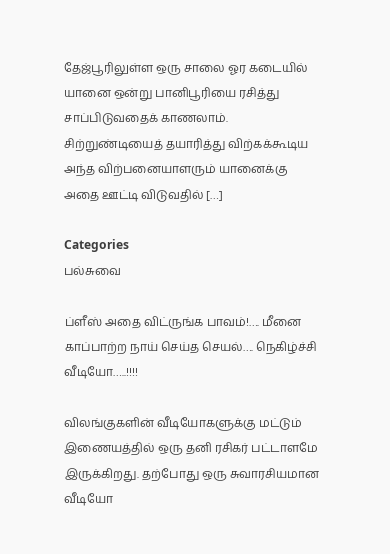தேஜ்பூரிலுள்ள ஒரு சாலை ஓர கடையில் யானை ஒன்று பானிபூரியை ரசித்து சாப்பிடுவதைக் காணலாம். சிற்றுண்டியைத் தயாரித்து விற்கக்கூடிய அந்த விற்பனையாளரும் யானைக்கு அதை ஊட்டி விடுவதில் […]

Categories
பல்சுவை

ப்ளீஸ் அதை விட்ருங்க பாவம்!…. மீனை காப்பாற்ற நாய் செய்த செயல்…. நெகிழ்ச்சி வீடியோ…..!!!!

விலங்குகளின் வீடியோகளுக்கு மட்டும் இணையத்தில் ஒரு தனி ரசிகர் பட்டாளமே இருக்கிறது. தற்போது ஒரு சுவாரசியமான வீடியோ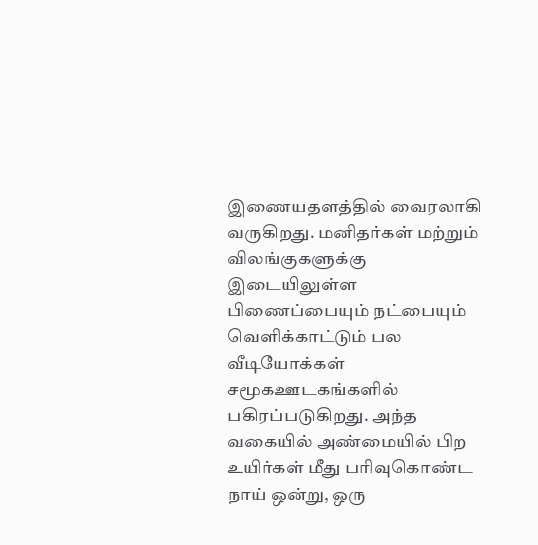இணையதளத்தில் வைரலாகி வருகிறது. மனிதர்கள் மற்றும் விலங்குகளுக்கு இடையிலுள்ள பிணைப்பையும் நட்பையும் வெளிக்காட்டும் பல வீடியோக்கள் சமூகஊடகங்களில் பகிரப்படுகிறது. அந்த வகையில் அண்மையில் பிற உயிர்கள் மீது பரிவுகொண்ட நாய் ஒன்று, ஒரு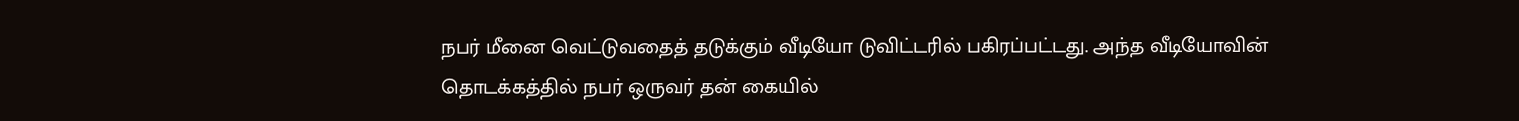நபர் மீனை வெட்டுவதைத் தடுக்கும் வீடியோ டுவிட்டரில் பகிரப்பட்டது. அந்த வீடியோவின் தொடக்கத்தில் நபர் ஒருவர் தன் கையில்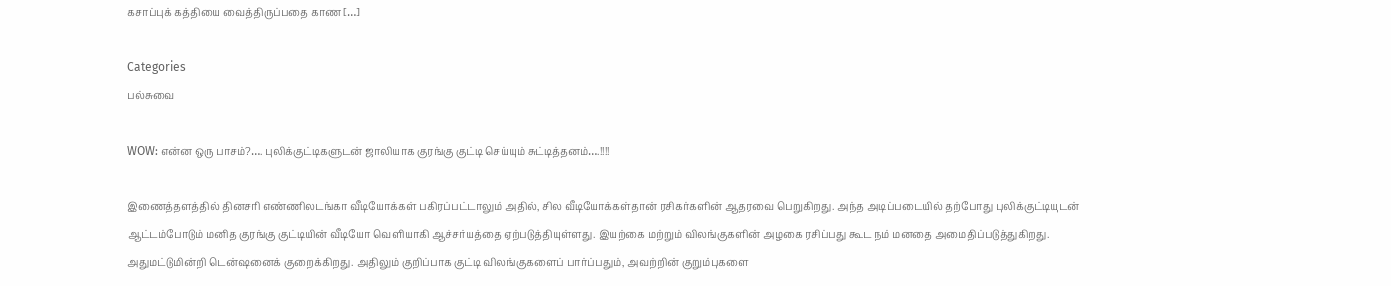கசாப்புக் கத்தியை வைத்திருப்பதை காண […]

Categories
பல்சுவை

WOW: என்ன ஒரு பாசம்?…. புலிக்குட்டிகளுடன் ஜாலியாக குரங்கு குட்டி செய்யும் சுட்டித்தனம்….!!!!

இணைத்தளத்தில் தினசரி எண்ணிலடங்கா வீடியோக்கள் பகிரப்பட்டாலும் அதில், சில வீடியோக்கள்தான் ரசிகர்களின் ஆதரவை பெறுகிறது. அந்த அடிப்படையில் தற்போது புலிக்குட்டியுடன் ஆட்டம்போடும் மனித குரங்கு குட்டியின் வீடியோ வெளியாகி ஆச்சர்யத்தை ஏற்படுத்தியுள்ளது. இயற்கை மற்றும் விலங்குகளின் அழகை ரசிப்பது கூட நம் மனதை அமைதிப்படுத்துகிறது. அதுமட்டுமின்றி டென்ஷனைக் குறைக்கிறது. அதிலும் குறிப்பாக குட்டி விலங்குகளைப் பார்ப்பதும், அவற்றின் குறும்புகளை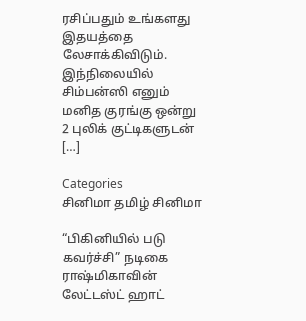ரசிப்பதும் உங்களது இதயத்தை லேசாக்கிவிடும். இந்நிலையில் சிம்பன்ஸி எனும் மனித குரங்கு ஒன்று 2 புலிக் குட்டிகளுடன் […]

Categories
சினிமா தமிழ் சினிமா

“பிகினியில் படு கவர்ச்சி” நடிகை ராஷ்மிகாவின் லேட்டஸ்ட் ஹாட்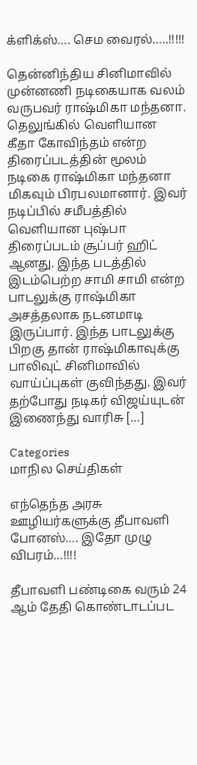க்ளிக்ஸ்…. செம வைரல்…..!!!!!

தென்னிந்திய சினிமாவில் முன்னணி நடிகையாக வலம் வருபவர் ராஷ்மிகா மந்தனா. தெலுங்கில் வெளியான கீதா கோவிந்தம் என்ற திரைப்படத்தின் மூலம் நடிகை ராஷ்மிகா மந்தனா மிகவும் பிரபலமானார். இவர் நடிப்பில் சமீபத்தில் வெளியான புஷ்பா திரைப்படம் சூப்பர் ஹிட் ஆனது. இந்த படத்தில் இடம்பெற்ற சாமி சாமி என்ற பாடலுக்கு ராஷ்மிகா அசத்தலாக நடனமாடி இருப்பார். இந்த பாடலுக்கு பிறகு தான் ராஷ்மிகாவுக்கு பாலிவுட் சினிமாவில் வாய்ப்புகள் குவிந்தது. இவர் தற்போது நடிகர் விஜய்யுடன் இணைந்து வாரிசு […]

Categories
மாநில செய்திகள்

எந்தெந்த அரசு ஊழியர்களுக்கு தீபாவளி போனஸ்…. இதோ முழு விபரம்…!!!!

தீபாவளி பண்டிகை வரும் 24 ஆம் தேதி கொண்டாடப்பட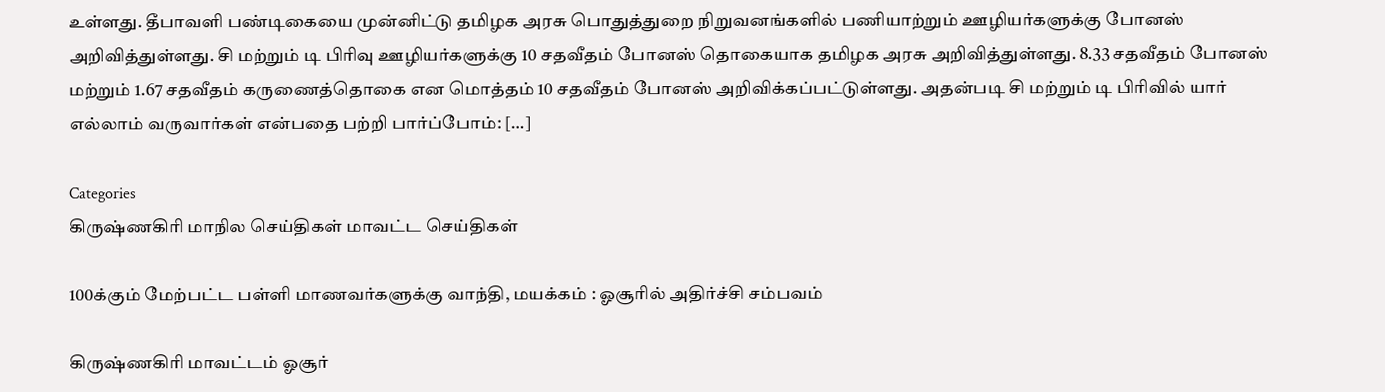உள்ளது. தீபாவளி பண்டிகையை முன்னிட்டு தமிழக அரசு பொதுத்துறை நிறுவனங்களில் பணியாற்றும் ஊழியர்களுக்கு போனஸ் அறிவித்துள்ளது. சி மற்றும் டி பிரிவு ஊழியர்களுக்கு 10 சதவீதம் போனஸ் தொகையாக தமிழக அரசு அறிவித்துள்ளது. 8.33 சதவீதம் போனஸ் மற்றும் 1.67 சதவீதம் கருணைத்தொகை என மொத்தம் 10 சதவீதம் போனஸ் அறிவிக்கப்பட்டுள்ளது. அதன்படி சி மற்றும் டி பிரிவில் யார் எல்லாம் வருவார்கள் என்பதை பற்றி பார்ப்போம்: […]

Categories
கிருஷ்ணகிரி மாநில செய்திகள் மாவட்ட செய்திகள்

100க்கும் மேற்பட்ட பள்ளி மாணவர்களுக்கு வாந்தி, மயக்கம் : ஓசூரில் அதிர்ச்சி சம்பவம்

கிருஷ்ணகிரி மாவட்டம் ஓசூர்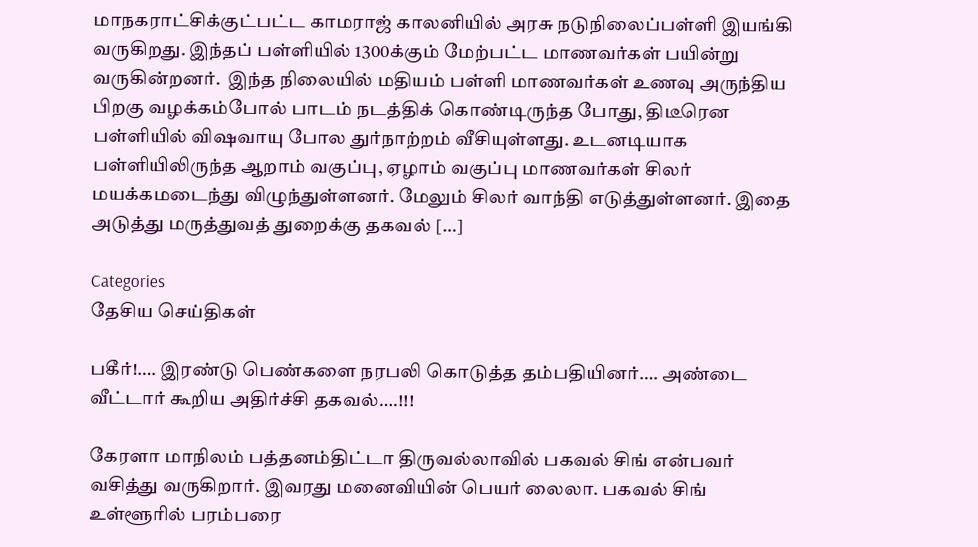மாநகராட்சிக்குட்பட்ட காமராஜ் காலனியில் அரசு நடுநிலைப்பள்ளி இயங்கி வருகிறது. இந்தப் பள்ளியில் 1300க்கும் மேற்பட்ட மாணவர்கள் பயின்று வருகின்றனர்.  இந்த நிலையில் மதியம் பள்ளி மாணவர்கள் உணவு அருந்திய பிறகு வழக்கம்போல் பாடம் நடத்திக் கொண்டிருந்த போது, திடீரென பள்ளியில் விஷவாயு போல துர்நாற்றம் வீசியுள்ளது. உடனடியாக பள்ளியிலிருந்த ஆறாம் வகுப்பு, ஏழாம் வகுப்பு மாணவர்கள் சிலர் மயக்கமடைந்து விழுந்துள்ளனர். மேலும் சிலர் வாந்தி எடுத்துள்ளனர். இதை அடுத்து மருத்துவத் துறைக்கு தகவல் […]

Categories
தேசிய செய்திகள்

பகீர்!…. இரண்டு பெண்களை‌ நரபலி கொடுத்த தம்பதியினர்…. அண்டை வீட்டார் கூறிய அதிர்ச்சி தகவல்….!!!

கேரளா மாநிலம் பத்தனம்திட்டா திருவல்லாவில் பகவல் சிங் என்பவர் வசித்து வருகிறார். இவரது மனைவியின் பெயர் லைலா. பகவல் சிங் உள்ளூரில் பரம்பரை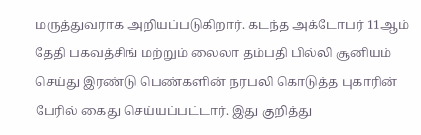மருத்துவராக அறியப்படுகிறார். கடந்த அக்டோபர் 11ஆம் தேதி பகவத்சிங் மற்றும் லைலா தம்பதி பில்லி சூனியம் செய்து இரண்டு பெண்களின் நரபலி கொடுத்த புகாரின் பேரில் கைது செய்யப்பட்டார். இது குறித்து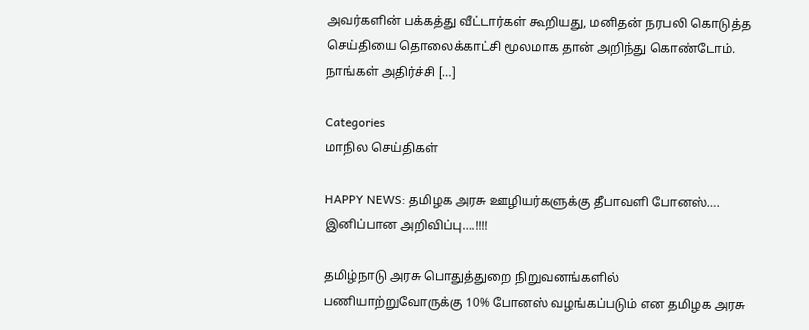அவர்களின் பக்கத்து வீட்டார்கள் கூறியது, மனிதன் நரபலி கொடுத்த செய்தியை தொலைக்காட்சி மூலமாக தான் அறிந்து கொண்டோம். நாங்கள் அதிர்ச்சி […]

Categories
மாநில செய்திகள்

HAPPY NEWS: தமிழக அரசு ஊழியர்களுக்கு தீபாவளி போனஸ்…. இனிப்பான அறிவிப்பு….!!!!

தமிழ்நாடு அரசு பொதுத்துறை நிறுவனங்களில் பணியாற்றுவோருக்கு 10% போனஸ் வழங்கப்படும் என தமிழக அரசு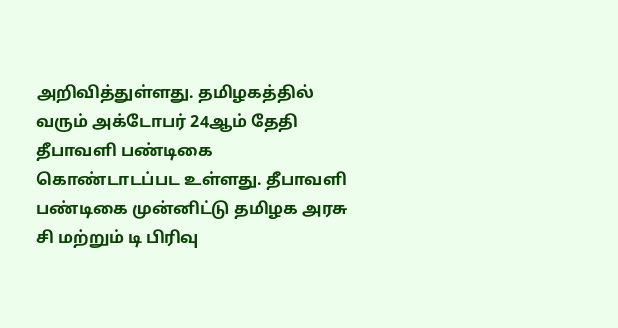அறிவித்துள்ளது. தமிழகத்தில் வரும் அக்டோபர் 24ஆம் தேதி தீபாவளி பண்டிகை கொண்டாடப்பட உள்ளது. தீபாவளி பண்டிகை முன்னிட்டு தமிழக அரசு சி மற்றும் டி பிரிவு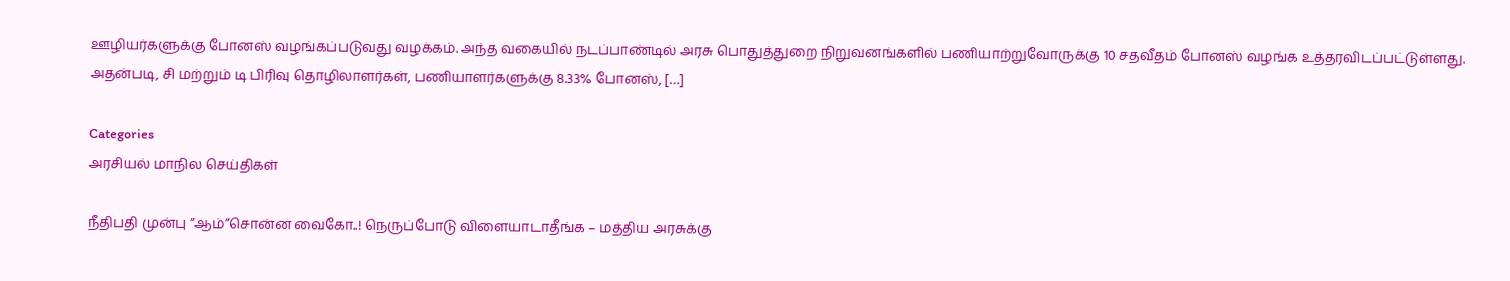ஊழியர்களுக்கு போனஸ் வழங்கப்படுவது வழக்கம். அந்த வகையில் நடப்பாண்டில் அரசு பொதுத்துறை நிறுவனங்களில் பணியாற்றுவோருக்கு 10 சதவீதம் போனஸ் வழங்க உத்தரவிடப்பட்டுள்ளது. அதன்படி, சி மற்றும் டி பிரிவு தொழிலாளர்கள், பணியாளர்களுக்கு 8.33% போனஸ், […]

Categories
அரசியல் மாநில செய்திகள்

நீதிபதி முன்பு ”ஆம்”சொன்ன வைகோ..! நெருப்போடு விளையாடாதீங்க – மத்திய அரசுக்கு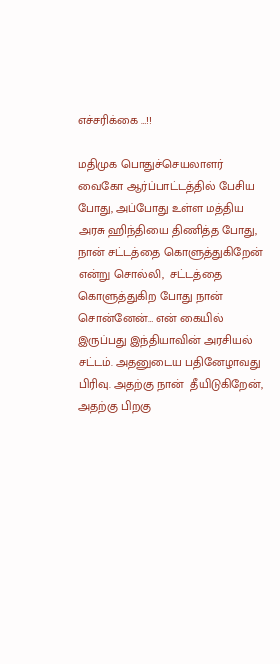எச்சரிக்கை …!!

மதிமுக பொதுச்செயலாளர் வைகோ ஆர்ப்பாட்டத்தில் பேசிய போது, அப்போது உள்ள மத்திய அரசு ஹிந்தியை திணித்த போது, நான் சட்டத்தை கொளுத்துகிறேன் என்று சொல்லி,  சட்டத்தை கொளுத்துகிற போது நான் சொன்னேன்… என் கையில் இருப்பது இந்தியாவின் அரசியல் சட்டம். அதனுடைய பதினேழாவது பிரிவு. அதற்கு நான்  தீயிடுகிறேன், அதற்கு பிறகு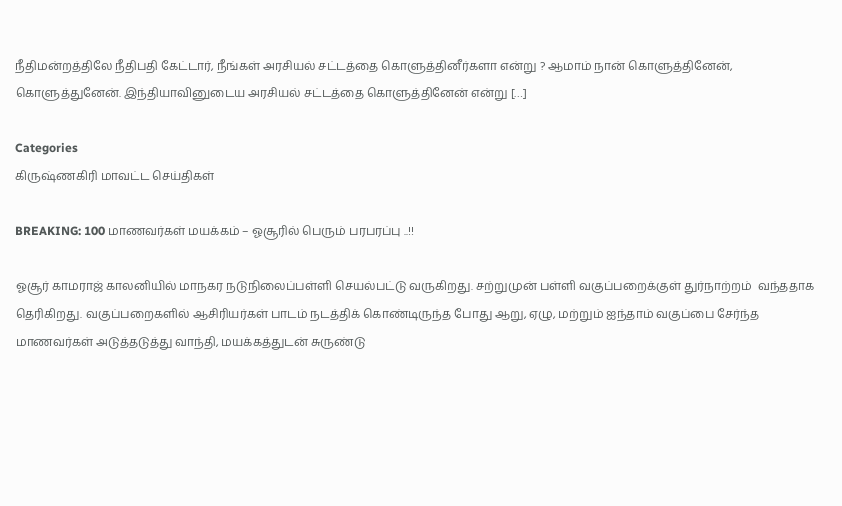நீதிமன்றத்திலே நீதிபதி கேட்டார், நீங்கள் அரசியல் சட்டத்தை கொளுத்தினீர்களா என்று ? ஆமாம் நான் கொளுத்தினேன், கொளுத்துனேன். இந்தியாவினுடைய அரசியல் சட்டத்தை கொளுத்தினேன் என்று […]

Categories
கிருஷ்ணகிரி மாவட்ட செய்திகள்

BREAKING: 100 மாணவர்கள் மயக்கம் – ஓசூரில் பெரும் பரபரப்பு ..!!

ஓசூர் காமராஜ் காலனியில் மாநகர நடுநிலைப்பள்ளி செயல்பட்டு வருகிறது. சற்றுமுன் பள்ளி வகுப்பறைக்குள் துர்நாற்றம்  வந்ததாக தெரிகிறது. வகுப்பறைகளில் ஆசிரியர்கள் பாடம் நடத்திக் கொண்டிருந்த போது ஆறு, ஏழு, மற்றும் ஐந்தாம் வகுப்பை சேர்ந்த மாணவர்கள் அடுத்தடுத்து வாந்தி, மயக்கத்துடன் சுருண்டு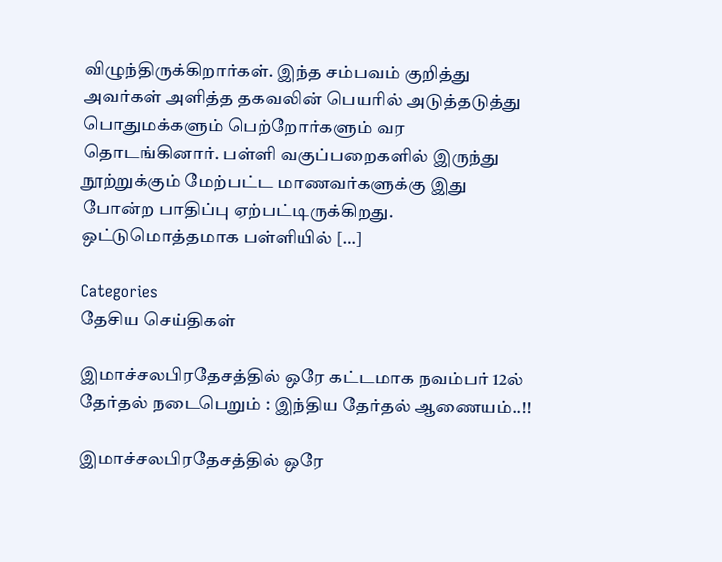விழுந்திருக்கிறார்கள். இந்த சம்பவம் குறித்து அவர்கள் அளித்த தகவலின் பெயரில் அடுத்தடுத்து பொதுமக்களும் பெற்றோர்களும் வர தொடங்கினார். பள்ளி வகுப்பறைகளில் இருந்து நூற்றுக்கும் மேற்பட்ட மாணவர்களுக்கு இது போன்ற பாதிப்பு ஏற்பட்டிருக்கிறது. ஒட்டுமொத்தமாக பள்ளியில் […]

Categories
தேசிய செய்திகள்

இமாச்சலபிரதேசத்தில் ஒரே கட்டமாக நவம்பர் 12ல் தேர்தல் நடைபெறும் : இந்திய தேர்தல் ஆணையம்..!!

இமாச்சலபிரதேசத்தில் ஒரே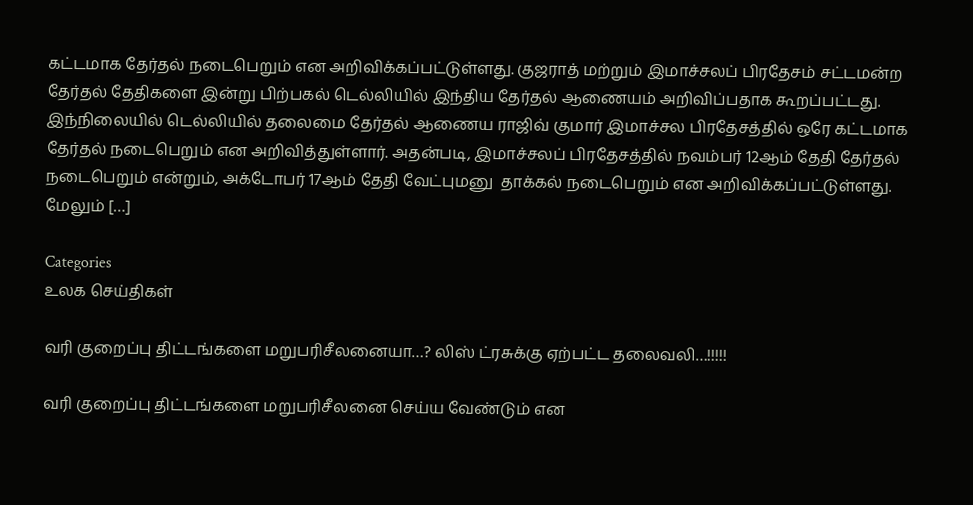கட்டமாக தேர்தல் நடைபெறும் என அறிவிக்கப்பட்டுள்ளது. குஜராத் மற்றும் இமாச்சலப் பிரதேசம் சட்டமன்ற தேர்தல் தேதிகளை இன்று பிற்பகல் டெல்லியில் இந்திய தேர்தல் ஆணையம் அறிவிப்பதாக கூறப்பட்டது. இந்நிலையில் டெல்லியில் தலைமை தேர்தல் ஆணைய ராஜிவ் குமார் இமாச்சல பிரதேசத்தில் ஒரே கட்டமாக தேர்தல் நடைபெறும் என அறிவித்துள்ளார். அதன்படி, இமாச்சலப் பிரதேசத்தில் நவம்பர் 12ஆம் தேதி தேர்தல் நடைபெறும் என்றும், அக்டோபர் 17ஆம் தேதி வேட்புமனு  தாக்கல் நடைபெறும் என அறிவிக்கப்பட்டுள்ளது. மேலும் […]

Categories
உலக செய்திகள்

வரி குறைப்பு திட்டங்களை மறுபரிசீலனையா…? லிஸ் ட்ரசுக்கு ஏற்பட்ட தலைவலி…!!!!!

வரி குறைப்பு திட்டங்களை மறுபரிசீலனை செய்ய வேண்டும் என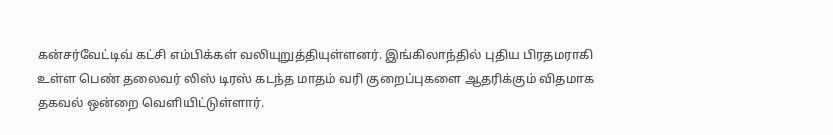கன்சர்வேட்டிவ் கட்சி எம்பிக்கள் வலியுறுத்தியுள்ளனர். இங்கிலாந்தில் புதிய பிரதமராகி உள்ள பெண் தலைவர் லிஸ் டிரஸ் கடந்த மாதம் வரி குறைப்புகளை ஆதரிக்கும் விதமாக தகவல் ஒன்றை வெளியிட்டுள்ளார்.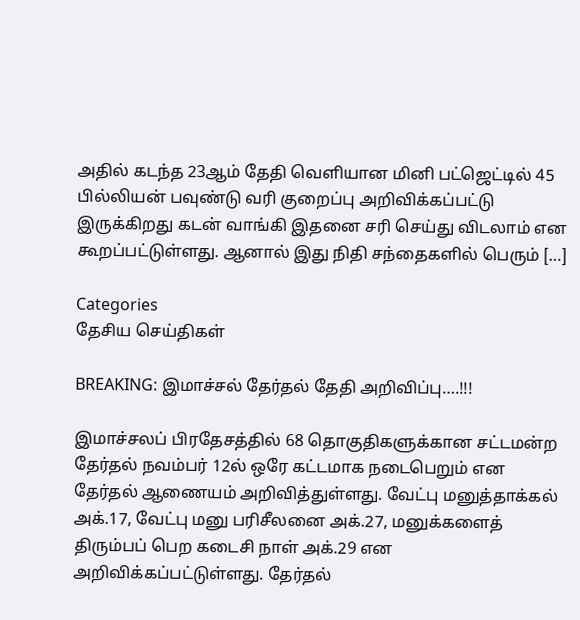அதில் கடந்த 23ஆம் தேதி வெளியான மினி பட்ஜெட்டில் 45 பில்லியன் பவுண்டு வரி குறைப்பு அறிவிக்கப்பட்டு இருக்கிறது கடன் வாங்கி இதனை சரி செய்து விடலாம் என கூறப்பட்டுள்ளது. ஆனால் இது நிதி சந்தைகளில் பெரும் […]

Categories
தேசிய செய்திகள்

BREAKING: இமாச்சல் தேர்தல் தேதி அறிவிப்பு….!!!

இமாச்சலப் பிரதேசத்தில் 68 தொகுதிகளுக்கான சட்டமன்ற தேர்தல் நவம்பர் 12ல் ஒரே கட்டமாக நடைபெறும் என தேர்தல் ஆணையம் அறிவித்துள்ளது. வேட்பு மனுத்தாக்கல் அக்.17, வேட்பு மனு பரிசீலனை அக்.27, மனுக்களைத் திரும்பப் பெற கடைசி நாள் அக்.29 என அறிவிக்கப்பட்டுள்ளது. தேர்தல்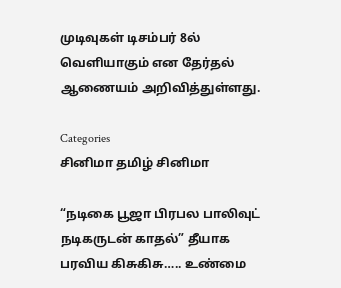முடிவுகள் டிசம்பர் 8ல் வெளியாகும் என தேர்தல் ஆணையம் அறிவித்துள்ளது.

Categories
சினிமா தமிழ் சினிமா

“நடிகை பூஜா பிரபல பாலிவுட் நடிகருடன் காதல்” தீயாக பரவிய கிசுகிசு….. உண்மை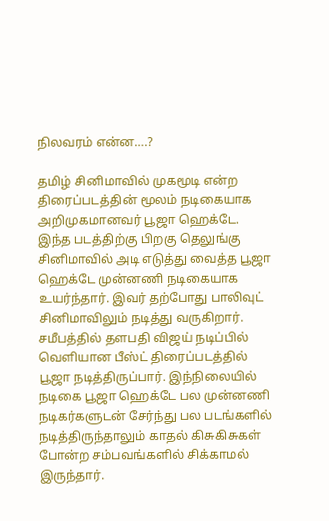நிலவரம் என்ன‌‌….?

தமிழ் சினிமாவில் முகமூடி என்ற திரைப்படத்தின் மூலம் நடிகையாக அறிமுகமானவர் பூஜா ஹெக்டே. இந்த படத்திற்கு பிறகு தெலுங்கு சினிமாவில் அடி எடுத்து வைத்த பூஜா ஹெக்டே முன்னணி நடிகையாக உயர்ந்தார். இவர் தற்போது பாலிவுட் சினிமாவிலும் நடித்து வருகிறார். சமீபத்தில் தளபதி விஜய் நடிப்பில் வெளியான பீஸ்ட் திரைப்படத்தில் பூஜா நடித்திருப்பார். இந்நிலையில் நடிகை பூஜா ஹெக்டே பல முன்னணி நடிகர்களுடன் சேர்ந்து பல படங்களில் நடித்திருந்தாலும் காதல் கிசுகிசுகள் போன்ற சம்பவங்களில் சிக்காமல் இருந்தார்.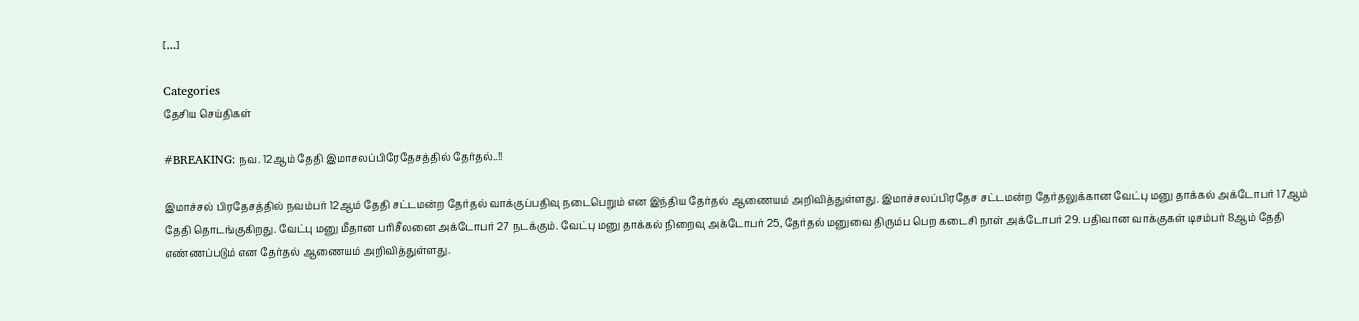[…]

Categories
தேசிய செய்திகள்

#BREAKING: நவ. 12ஆம் தேதி இமாசலப்பிரேதேசத்தில் தேர்தல்..!!

இமாச்சல் பிரதேசத்தில் நவம்பர் 12ஆம் தேதி சட்டமன்ற தேர்தல் வாக்குப்பதிவு நடைபெறும் என இந்திய தேர்தல் ஆணையம் அறிவித்துள்ளது. இமாச்சலப்பிரதேச சட்டமன்ற தேர்தலுக்கான வேட்பு மனு தாக்கல் அக்டோபர் 17ஆம் தேதி தொடங்குகிறது. வேட்பு மனு மீதான பரிசீலனை அக்டோபர் 27 நடக்கும். வேட்பு மனு தாக்கல் நிறைவு அக்டோபர் 25, தேர்தல் மனுவை திரும்ப பெற கடைசி நாள் அக்டோபர் 29. பதிவான வாக்குகள் டிசம்பர் 8ஆம் தேதி எண்ணப்படும் என தேர்தல் ஆணையம் அறிவித்துள்ளது.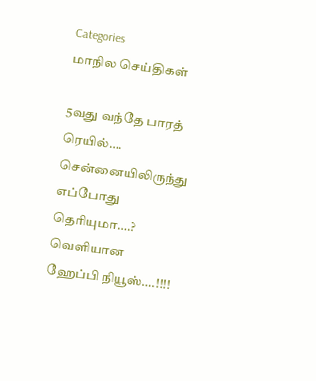Categories
மாநில செய்திகள்

5வது வந்தே பாரத் ரெயில்…. சென்னையிலிருந்து எப்போது தெரியுமா….? வெளியான ஹேப்பி நியூஸ்….!!!!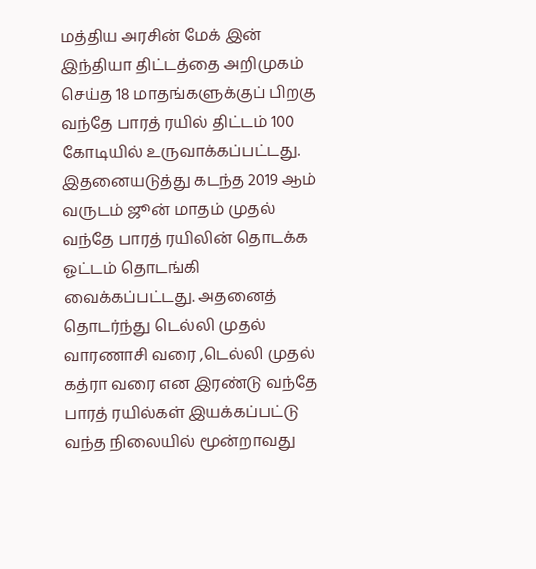மத்திய அரசின் மேக் இன் இந்தியா திட்டத்தை அறிமுகம் செய்த 18 மாதங்களுக்குப் பிறகு வந்தே பாரத் ரயில் திட்டம் 100 கோடியில் உருவாக்கப்பட்டது. இதனையடுத்து கடந்த 2019 ஆம் வருடம் ஜூன் மாதம் முதல் வந்தே பாரத் ரயிலின் தொடக்க ஓட்டம் தொடங்கி வைக்கப்பட்டது. அதனைத் தொடர்ந்து டெல்லி முதல் வாரணாசி வரை ,டெல்லி முதல் கத்ரா வரை என இரண்டு வந்தே பாரத் ரயில்கள் இயக்கப்பட்டு வந்த நிலையில் மூன்றாவது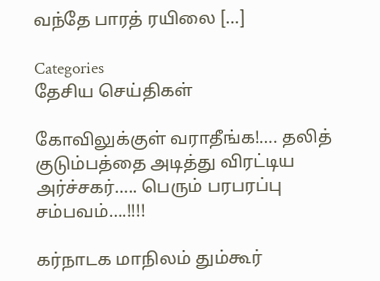வந்தே பாரத் ரயிலை […]

Categories
தேசிய செய்திகள்

கோவிலுக்குள் வராதீங்க!…. தலித் குடும்பத்தை அடித்து விரட்டிய அர்ச்சகர்….. பெரும் பரபரப்பு சம்பவம்….!!!!

கர்நாடக மாநிலம் தும்கூர்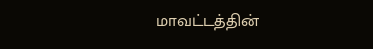மாவட்டத்தின்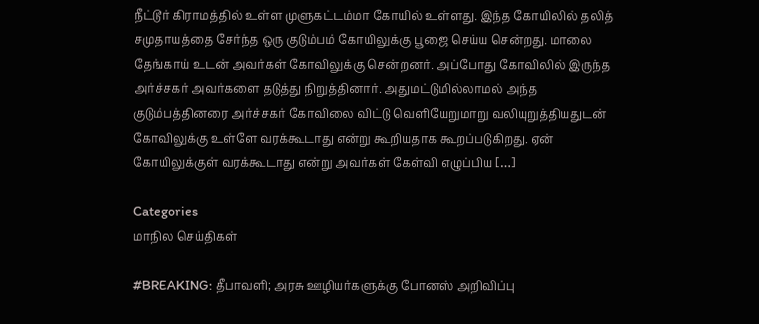நீட்டூர் கிராமத்தில் உள்ள முளுகட்டம்மா கோயில் உள்ளது. இந்த கோயிலில் தலித் சமுதாயத்தை சேர்ந்த ஒரு குடும்பம் கோயிலுக்கு பூஜை செய்ய சென்றது. மாலை தேங்காய் உடன் அவர்கள் கோவிலுக்கு சென்றனர்‌. அப்போது கோவிலில் இருந்த அர்ச்சகர் அவர்களை தடுத்து நிறுத்தினார். அதுமட்டுமில்லாமல் அந்த குடும்பத்தினரை அர்ச்சகர் கோவிலை விட்டு வெளியேறுமாறு வலியுறுத்தியதுடன் கோவிலுக்கு உள்ளே வரக்கூடாது என்று கூறியதாக கூறப்படுகிறது. ஏன் கோயிலுக்குள் வரக்கூடாது என்று அவர்கள் கேள்வி எழுப்பிய […]

Categories
மாநில செய்திகள்

#BREAKING: தீபாவளி; அரசு ஊழியர்களுக்கு போனஸ் அறிவிப்பு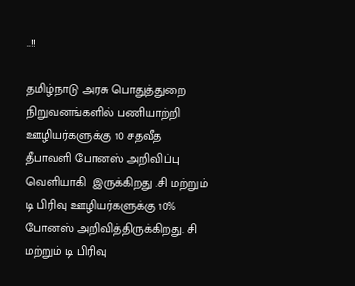..!!

தமிழ்நாடு அரசு பொதுத்துறை நிறுவனங்களில் பணியாற்றி ஊழியர்களுக்கு 10 சதவீத தீபாவளி போனஸ் அறிவிப்பு வெளியாகி  இருக்கிறது .சி மற்றும் டி பிரிவு ஊழியர்களுக்கு 10% போனஸ் அறிவித்திருக்கிறது. சி மற்றும் டி பிரிவு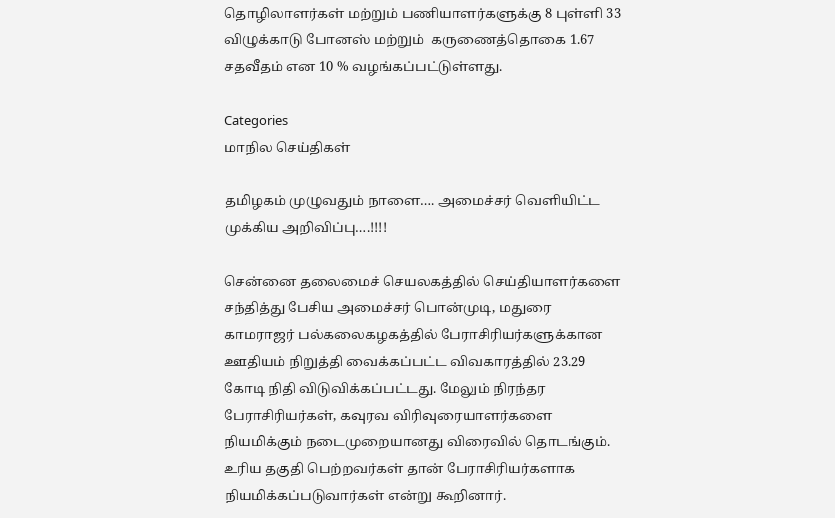தொழிலாளர்கள் மற்றும் பணியாளர்களுக்கு 8 புள்ளி 33 விழுக்காடு போனஸ் மற்றும்  கருணைத்தொகை 1.67 சதவீதம் என 10 % வழங்கப்பட்டுள்ளது.

Categories
மாநில செய்திகள்

தமிழகம் முழுவதும் நாளை…. அமைச்சர் வெளியிட்ட முக்கிய அறிவிப்பு….!!!!

சென்னை தலைமைச் செயலகத்தில் செய்தியாளர்களை சந்தித்து பேசிய அமைச்சர் பொன்முடி, மதுரை காமராஜர் பல்கலைகழகத்தில் பேராசிரியர்களுக்கான ஊதியம் நிறுத்தி வைக்கப்பட்ட விவகாரத்தில் 23.29 கோடி நிதி விடுவிக்கப்பட்டது. மேலும் நிரந்தர பேராசிரியர்கள், கவுரவ விரிவுரையாளர்களை நியமிக்கும் நடைமுறையானது விரைவில் தொடங்கும். உரிய தகுதி பெற்றவர்கள் தான் பேராசிரியர்களாக நியமிக்கப்படுவார்கள் என்று கூறினார்.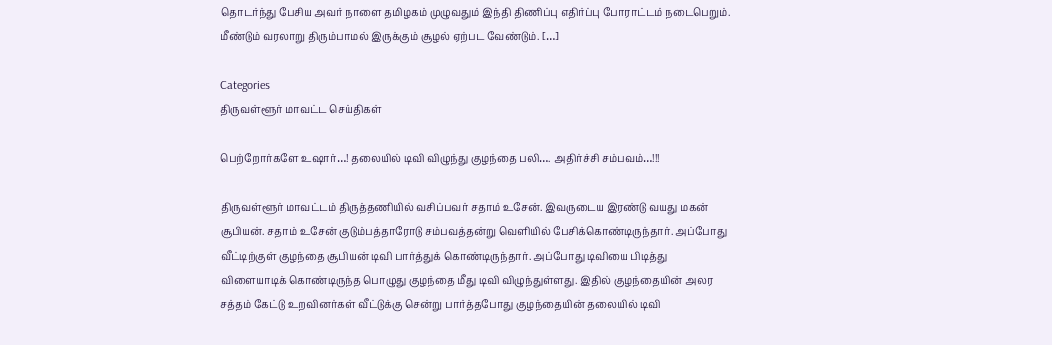தொடர்ந்து பேசிய அவர் நாளை தமிழகம் முழுவதும் இந்தி திணிப்பு எதிர்ப்பு போராட்டம் நடைபெறும். மீண்டும் வரலாறு திரும்பாமல் இருக்கும் சூழல் ஏற்பட வேண்டும். […]

Categories
திருவள்ளூர் மாவட்ட செய்திகள்

பெற்றோர்களே உஷார்…! தலையில் டிவி விழுந்து குழந்தை பலி…. அதிர்ச்சி சம்பவம்…!!!

திருவள்ளூர் மாவட்டம் திருத்தணியில் வசிப்பவர் சதாம் உசேன். இவருடைய இரண்டு வயது மகன் சூபியன். சதாம் உசேன் குடும்பத்தாரோடு சம்பவத்தன்று வெளியில் பேசிக்கொண்டிருந்தார். அப்போது வீட்டிற்குள் குழந்தை சூபியன் டிவி பார்த்துக் கொண்டிருந்தார். அப்போது டிவியை பிடித்து விளையாடிக் கொண்டிருந்த பொழுது குழந்தை மீது டிவி விழுந்துள்ளது. இதில் குழந்தையின் அலர சத்தம் கேட்டு உறவினர்கள் வீட்டுக்கு சென்று பார்த்தபோது குழந்தையின் தலையில் டிவி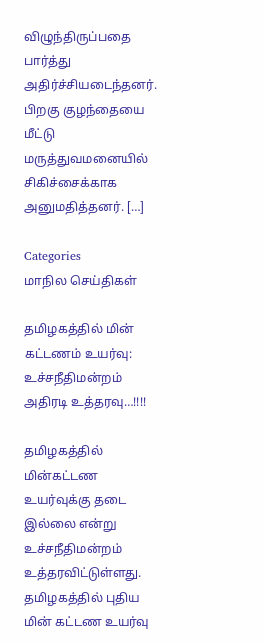விழுந்திருப்பதை பார்த்து அதிர்ச்சியடைந்தனர். பிறகு குழந்தையை மீட்டு மருத்துவமனையில் சிகிச்சைக்காக அனுமதித்தனர். […]

Categories
மாநில செய்திகள்

தமிழகத்தில் மின் கட்டணம் உயர்வு: உச்சநீதிமன்றம் அதிரடி உத்தரவு…!!!!

தமிழகத்தில் மின்கட்டண உயர்வுக்கு தடை இல்லை என்று உச்சநீதிமன்றம் உத்தரவிட்டுள்ளது. தமிழகத்தில் புதிய மின் கட்டண உயர்வு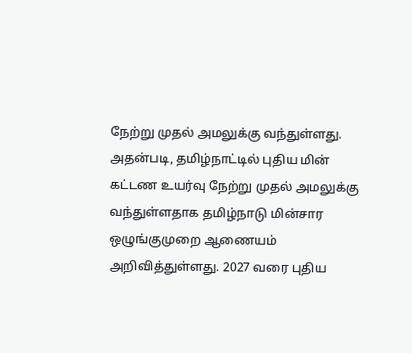நேற்று முதல் அமலுக்கு வந்துள்ளது. அதன்படி, தமிழ்நாட்டில் புதிய மின் கட்டண உயர்வு நேற்று முதல் அமலுக்கு வந்துள்ளதாக தமிழ்நாடு மின்சார ஒழுங்குமுறை ஆணையம் அறிவித்துள்ளது. 2027 வரை புதிய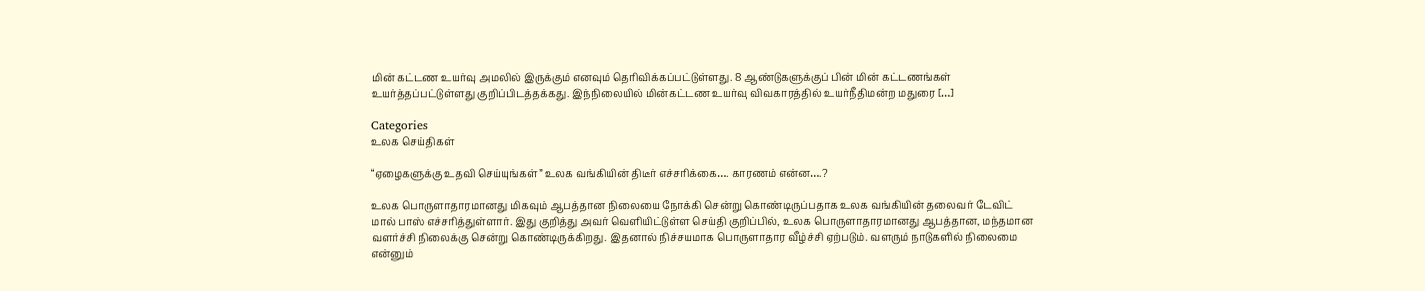மின் கட்டண உயர்வு அமலில் இருக்கும் எனவும் தெரிவிக்கப்பட்டுள்ளது. 8 ஆண்டுகளுக்குப் பின் மின் கட்டணங்கள் உயர்த்தப்பட்டுள்ளது குறிப்பிடத்தக்கது. இந்நிலையில் மின்கட்டண உயர்வு விவகாரத்தில் உயர்நீதிமன்ற மதுரை […]

Categories
உலக செய்திகள்

“ஏழைகளுக்கு உதவி செய்யுங்கள்” உலக வங்கியின் திடீர் எச்சரிக்கை…. காரணம் என்ன….?

உலக பொருளாதாரமானது மிகவும் ஆபத்தான நிலையை நோக்கி சென்று கொண்டிருப்பதாக உலக வங்கியின் தலைவர் டேவிட் மால் பாஸ் எச்சரித்துள்ளார். இது குறித்து அவர் வெளியிட்டுள்ள செய்தி குறிப்பில், உலக பொருளாதாரமானது ஆபத்தான, மந்தமான வளர்ச்சி நிலைக்கு சென்று கொண்டிருக்கிறது. இதனால் நிச்சயமாக பொருளாதார வீழ்ச்சி ஏற்படும். வளரும் நாடுகளில் நிலைமை என்னும்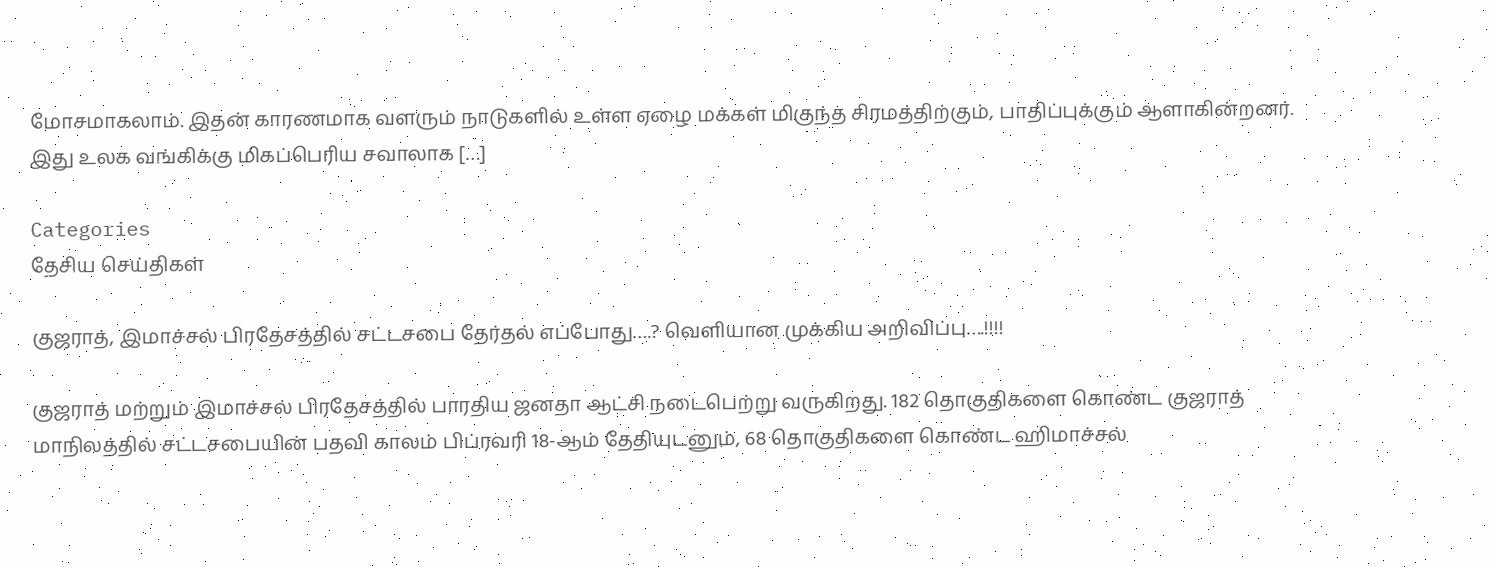மோசமாகலாம். இதன் காரணமாக வளரும் நாடுகளில் உள்ள ஏழை மக்கள் மிகுந்த சிரமத்திற்கும், பாதிப்புக்கும் ஆளாகின்றனர். இது உலக வங்கிக்கு மிகப்பெரிய சவாலாக […]

Categories
தேசிய செய்திகள்

குஜராத், இமாச்சல் பிரதேசத்தில் சட்டசபை தேர்தல் எப்போது….? வெளியான முக்கிய அறிவிப்பு….!!!!

குஜராத் மற்றும் இமாச்சல் பிரதேசத்தில் பாரதிய ஜனதா ஆட்சி நடைபெற்று வருகிறது. 182 தொகுதிகளை கொண்ட குஜராத் மாநிலத்தில் சட்டசபையின் பதவி காலம் பிப்ரவரி 18-ஆம் தேதியுடனும், 68 தொகுதிகளை கொண்ட ஹிமாச்சல்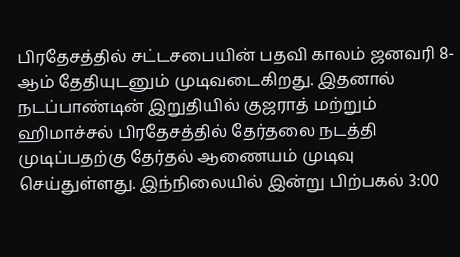பிரதேசத்தில் சட்டசபையின் பதவி காலம் ஜனவரி 8-ஆம் தேதியுடனும் முடிவடைகிறது. இதனால் நடப்பாண்டின் இறுதியில் குஜராத் மற்றும் ஹிமாச்சல் பிரதேசத்தில் தேர்தலை நடத்தி முடிப்பதற்கு தேர்தல் ஆணையம் முடிவு செய்துள்ளது. இந்நிலையில் இன்று பிற்பகல் 3:00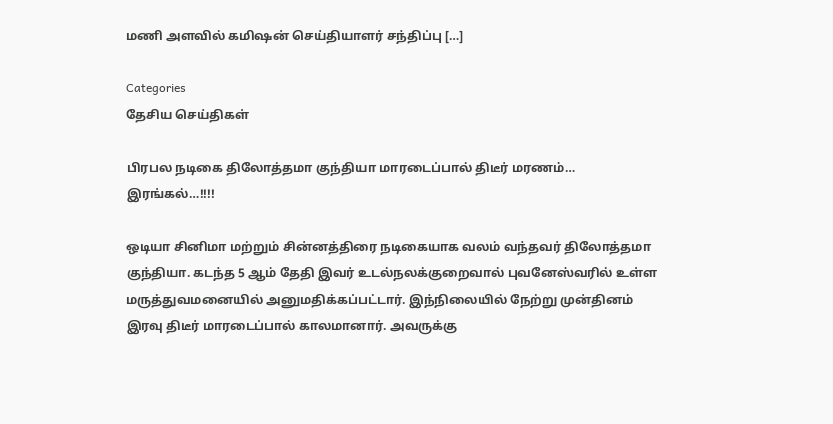மணி அளவில் கமிஷன் செய்தியாளர் சந்திப்பு […]

Categories
தேசிய செய்திகள்

பிரபல நடிகை திலோத்தமா குந்தியா மாரடைப்பால் திடீர் மரணம்… இரங்கல்…!!!!

ஒடியா சினிமா மற்றும் சின்னத்திரை நடிகையாக வலம் வந்தவர் திலோத்தமா குந்தியா. கடந்த 5 ஆம் தேதி இவர் உடல்நலக்குறைவால் புவனேஸ்வரில் உள்ள மருத்துவமனையில் அனுமதிக்கப்பட்டார். இந்நிலையில் நேற்று முன்தினம் இரவு திடீர் மாரடைப்பால் காலமானார். அவருக்கு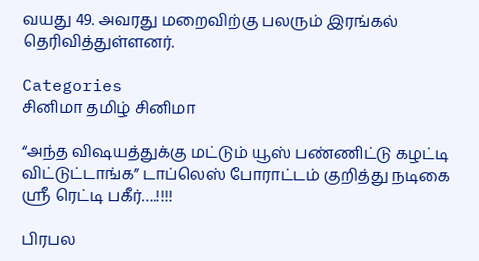வயது 49. அவரது மறைவிற்கு பலரும் இரங்கல் தெரிவித்துள்ளனர்.

Categories
சினிமா தமிழ் சினிமா

“அந்த விஷயத்துக்கு மட்டும் யூஸ் பண்ணிட்டு கழட்டி விட்டுட்டாங்க” டாப்லெஸ் போராட்டம் குறித்து நடிகை ஸ்ரீ ரெட்டி பகீர்….!!!!

பிரபல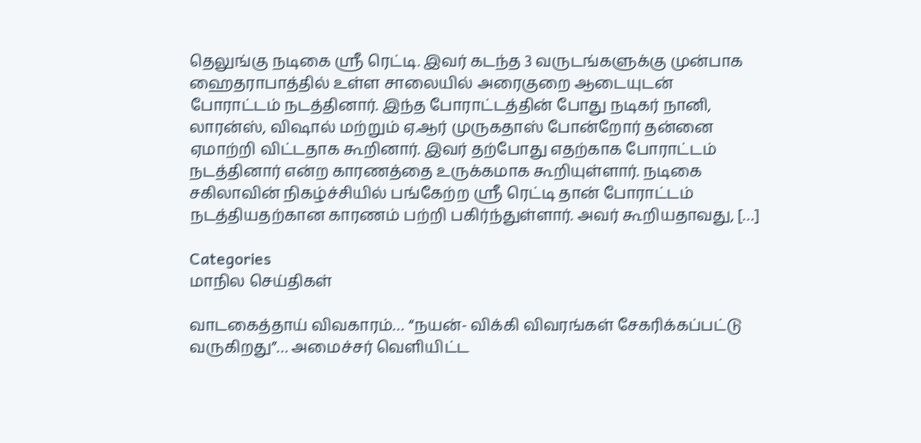தெலுங்கு நடிகை ஸ்ரீ ரெட்டி. இவர் கடந்த 3 வருடங்களுக்கு முன்பாக ஹைதராபாத்தில் உள்ள சாலையில் அரைகுறை ஆடையுடன் போராட்டம் நடத்தினார். இந்த போராட்டத்தின் போது நடிகர் நானி, லாரன்ஸ், விஷால் மற்றும் ஏ.ஆர் முருகதாஸ் போன்றோர் தன்னை ஏமாற்றி விட்டதாக கூறினார். இவர் தற்போது எதற்காக போராட்டம் நடத்தினார் என்ற காரணத்தை உருக்கமாக கூறியுள்ளார். நடிகை சகிலாவின் நிகழ்ச்சியில் பங்கேற்ற ஸ்ரீ ரெட்டி தான் போராட்டம் நடத்தியதற்கான காரணம் பற்றி பகிர்ந்துள்ளார். அவர் கூறியதாவது, […]

Categories
மாநில செய்திகள்

வாடகைத்தாய் விவகாரம்… “நயன்- விக்கி விவரங்கள் சேகரிக்கப்பட்டு வருகிறது”… அமைச்சர் வெளியிட்ட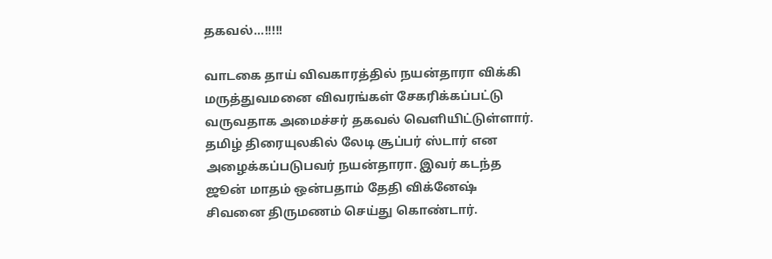தகவல்…!!!!!

வாடகை தாய் விவகாரத்தில் நயன்தாரா விக்கி மருத்துவமனை விவரங்கள் சேகரிக்கப்பட்டு வருவதாக அமைச்சர் தகவல் வெளியிட்டுள்ளார். தமிழ் திரையுலகில் லேடி சூப்பர் ஸ்டார் என அழைக்கப்படுபவர் நயன்தாரா. இவர் கடந்த ஜூன் மாதம் ஒன்பதாம் தேதி விக்னேஷ் சிவனை திருமணம் செய்து கொண்டார்.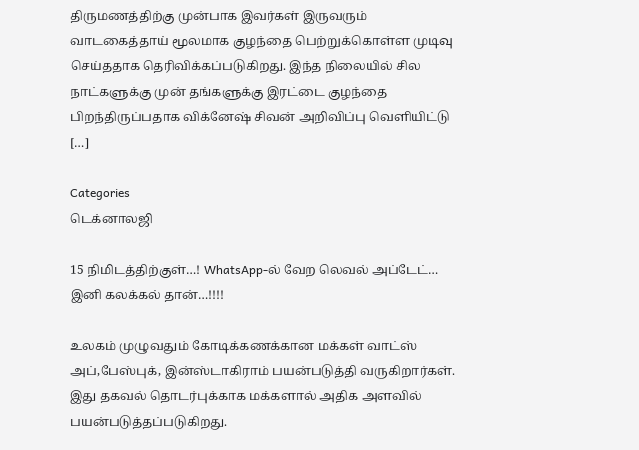திருமணத்திற்கு முன்பாக இவர்கள் இருவரும் வாடகைத்தாய் மூலமாக குழந்தை பெற்றுக்கொள்ள முடிவு செய்ததாக தெரிவிக்கப்படுகிறது. இந்த நிலையில் சில நாட்களுக்கு முன் தங்களுக்கு இரட்டை குழந்தை பிறந்திருப்பதாக விக்னேஷ் சிவன் அறிவிப்பு வெளியிட்டு […]

Categories
டெக்னாலஜி

15 நிமிடத்திற்குள்…! WhatsApp-ல் வேற லெவல் அப்டேட்… இனி கலக்கல் தான்…!!!!

உலகம் முழுவதும் கோடிக்கணக்கான மக்கள் வாட்ஸ் அப்,பேஸ்புக், இன்ஸ்டாகிராம் பயன்படுத்தி வருகிறார்கள். இது தகவல் தொடர்புக்காக மக்களால் அதிக அளவில் பயன்படுத்தப்படுகிறது.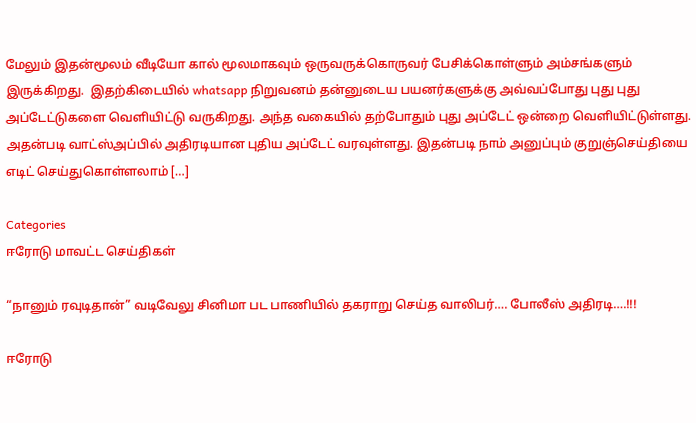மேலும் இதன்மூலம் வீடியோ கால் மூலமாகவும் ஒருவருக்கொருவர் பேசிக்கொள்ளும் அம்சங்களும் இருக்கிறது.  இதற்கிடையில் whatsapp நிறுவனம் தன்னுடைய பயனர்களுக்கு அவ்வப்போது புது புது அப்டேட்டுகளை வெளியிட்டு வருகிறது. அந்த வகையில் தற்போதும் புது அப்டேட் ஒன்றை வெளியிட்டுள்ளது. அதன்படி வாட்ஸ்அப்பில் அதிரடியான புதிய அப்டேட் வரவுள்ளது. இதன்படி நாம் அனுப்பும் குறுஞ்செய்தியை எடிட் செய்துகொள்ளலாம் […]

Categories
ஈரோடு மாவட்ட செய்திகள்

“நானும் ரவுடிதான்” வடிவேலு சினிமா பட பாணியில் தகராறு செய்த வாலிபர்…. போலீஸ் அதிரடி….!!!

ஈரோடு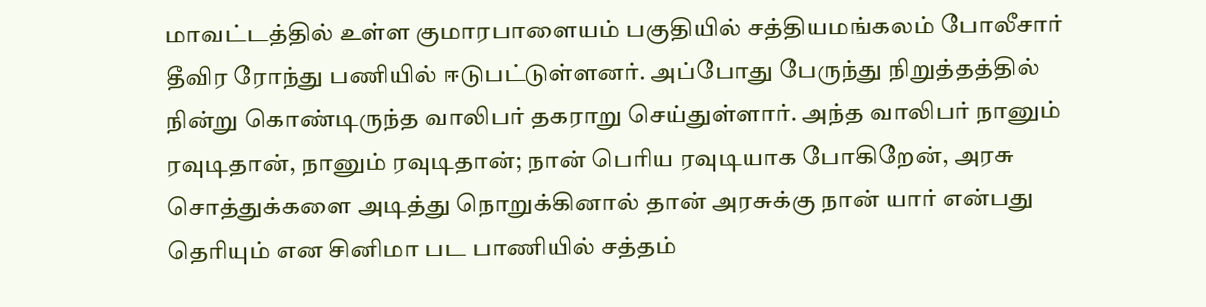மாவட்டத்தில் உள்ள குமாரபாளையம் பகுதியில் சத்தியமங்கலம் போலீசார் தீவிர ரோந்து பணியில் ஈடுபட்டுள்ளனர். அப்போது பேருந்து நிறுத்தத்தில் நின்று கொண்டிருந்த வாலிபர் தகராறு செய்துள்ளார். அந்த வாலிபர் நானும் ரவுடிதான், நானும் ரவுடிதான்; நான் பெரிய ரவுடியாக போகிறேன், அரசு சொத்துக்களை அடித்து நொறுக்கினால் தான் அரசுக்கு நான் யார் என்பது தெரியும் என சினிமா பட பாணியில் சத்தம்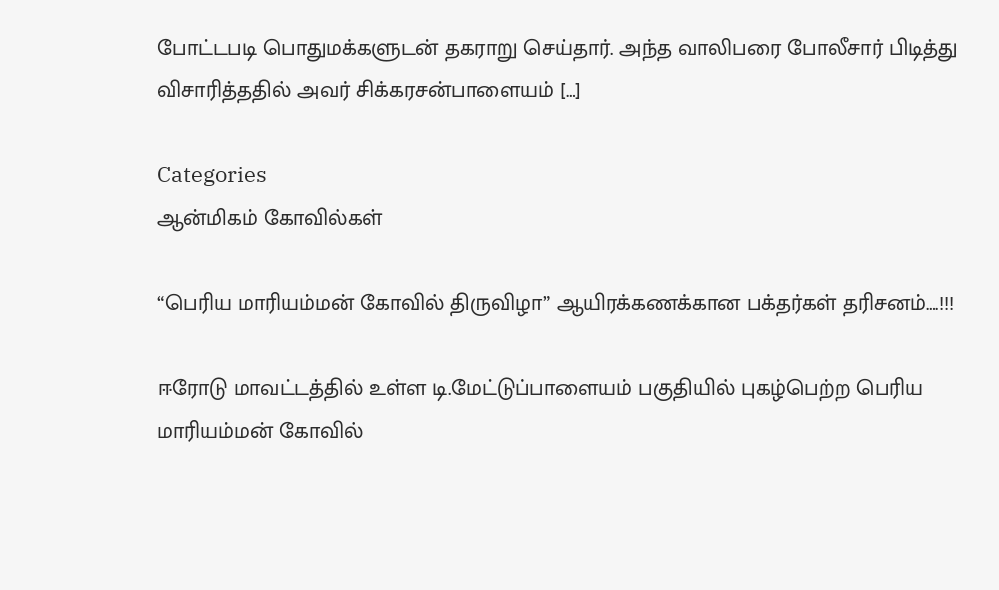போட்டபடி பொதுமக்களுடன் தகராறு செய்தார். அந்த வாலிபரை போலீசார் பிடித்து விசாரித்ததில் அவர் சிக்கரசன்பாளையம் […]

Categories
ஆன்மிகம் கோவில்கள்

“பெரிய மாரியம்மன் கோவில் திருவிழா” ஆயிரக்கணக்கான பக்தர்கள் தரிசனம்….!!!

ஈரோடு மாவட்டத்தில் உள்ள டி.மேட்டுப்பாளையம் பகுதியில் புகழ்பெற்ற பெரிய மாரியம்மன் கோவில்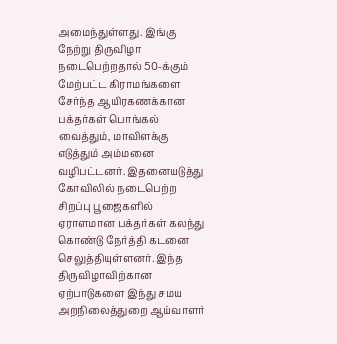அமைந்துள்ளது. இங்கு நேற்று திருவிழா நடைபெற்றதால் 50-க்கும் மேற்பட்ட கிராமங்களை சேர்ந்த ஆயிரகணக்கான பக்தர்கள் பொங்கல் வைத்தும், மாவிளக்கு எடுத்தும் அம்மனை வழிபட்டனர். இதனையடுத்து கோவிலில் நடைபெற்ற சிறப்பு பூஜைகளில் ஏராளமான பக்தர்கள் கலந்து கொண்டு நேர்த்தி கடனை செலுத்தியுள்ளனர். இந்த திருவிழாவிற்கான ஏற்பாடுகளை இந்து சமய அறநிலைத்துறை ஆய்வாளர்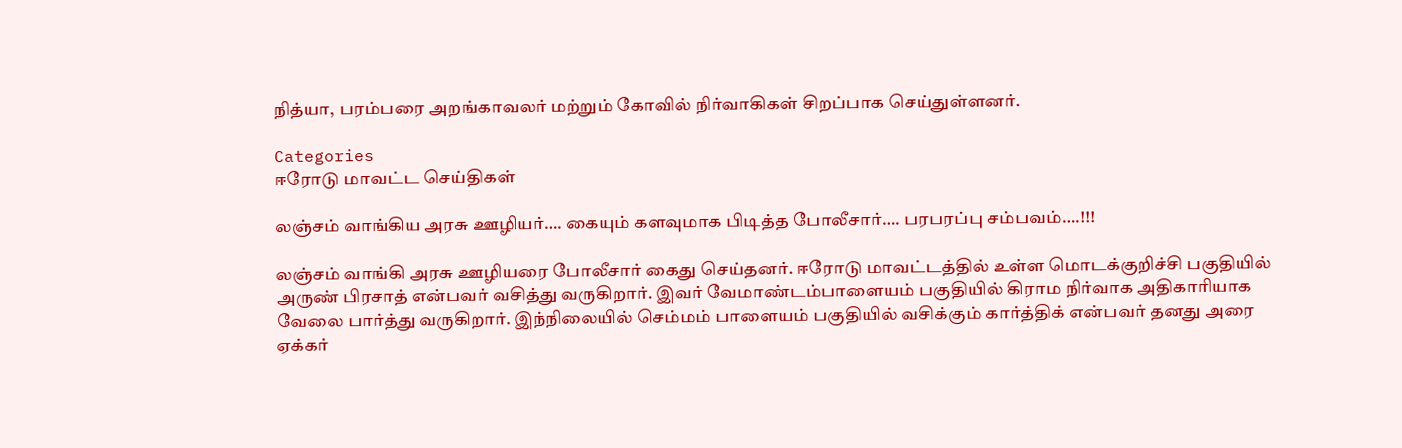நித்யா, பரம்பரை அறங்காவலர் மற்றும் கோவில் நிர்வாகிகள் சிறப்பாக செய்துள்ளனர்.

Categories
ஈரோடு மாவட்ட செய்திகள்

லஞ்சம் வாங்கிய அரசு ஊழியர்…. கையும் களவுமாக பிடித்த போலீசார்…. பரபரப்பு சம்பவம்….!!!

லஞ்சம் வாங்கி அரசு ஊழியரை போலீசார் கைது செய்தனர். ஈரோடு மாவட்டத்தில் உள்ள மொடக்குறிச்சி பகுதியில் அருண் பிரசாத் என்பவர் வசித்து வருகிறார். இவர் வேமாண்டம்பாளையம் பகுதியில் கிராம நிர்வாக அதிகாரியாக வேலை பார்த்து வருகிறார். இந்நிலையில் செம்மம் பாளையம் பகுதியில் வசிக்கும் கார்த்திக் என்பவர் தனது அரை ஏக்கர்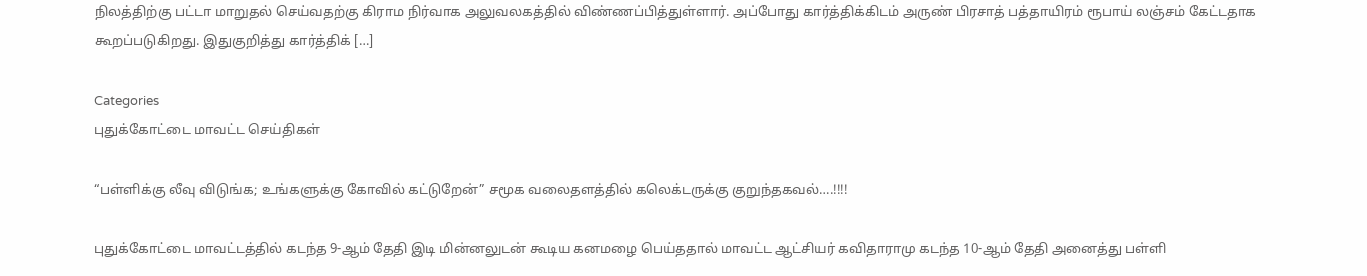நிலத்திற்கு பட்டா மாறுதல் செய்வதற்கு கிராம நிர்வாக அலுவலகத்தில் விண்ணப்பித்துள்ளார். அப்போது கார்த்திக்கிடம் அருண் பிரசாத் பத்தாயிரம் ரூபாய் லஞ்சம் கேட்டதாக கூறப்படுகிறது. இதுகுறித்து கார்த்திக் […]

Categories
புதுக்கோட்டை மாவட்ட செய்திகள்

“பள்ளிக்கு லீவு விடுங்க; உங்களுக்கு கோவில் கட்டுறேன்” சமூக வலைதளத்தில் கலெக்டருக்கு குறுந்தகவல்….!!!!

புதுக்கோட்டை மாவட்டத்தில் கடந்த 9-ஆம் தேதி இடி மின்னலுடன் கூடிய கனமழை பெய்ததால் மாவட்ட ஆட்சியர் கவிதாராமு கடந்த 10-ஆம் தேதி அனைத்து பள்ளி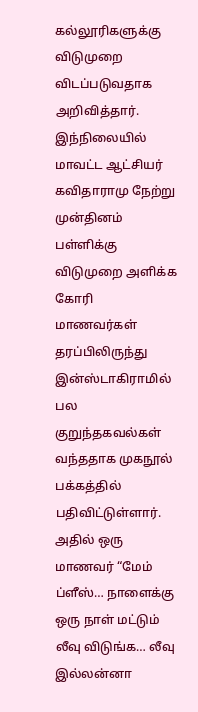கல்லூரிகளுக்கு விடுமுறை விடப்படுவதாக அறிவித்தார். இந்நிலையில் மாவட்ட ஆட்சியர் கவிதாராமு நேற்று முன்தினம் பள்ளிக்கு விடுமுறை அளிக்க கோரி மாணவர்கள் தரப்பிலிருந்து இன்ஸ்டாகிராமில் பல குறுந்தகவல்கள் வந்ததாக முகநூல் பக்கத்தில் பதிவிட்டுள்ளார். அதில் ஒரு மாணவர் “மேம் ப்ளீஸ்… நாளைக்கு ஒரு நாள் மட்டும் லீவு விடுங்க… லீவு இல்லன்னா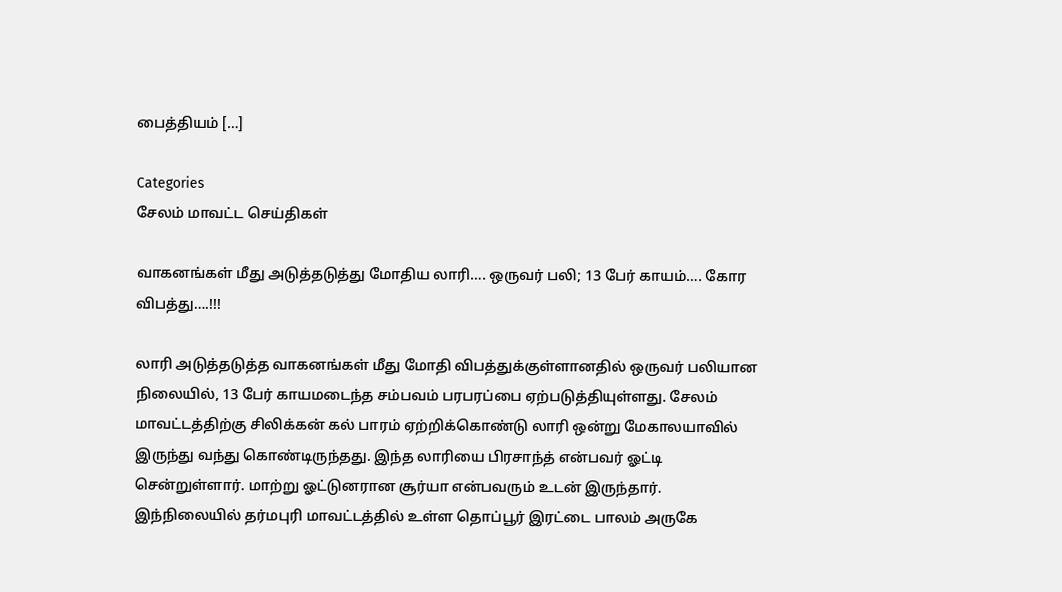பைத்தியம் […]

Categories
சேலம் மாவட்ட செய்திகள்

வாகனங்கள் மீது அடுத்தடுத்து மோதிய லாரி…. ஒருவர் பலி; 13 பேர் காயம்…. கோர விபத்து….!!!

லாரி அடுத்தடுத்த வாகனங்கள் மீது மோதி விபத்துக்குள்ளானதில் ஒருவர் பலியான நிலையில், 13 பேர் காயமடைந்த சம்பவம் பரபரப்பை ஏற்படுத்தியுள்ளது. சேலம் மாவட்டத்திற்கு சிலிக்கன் கல் பாரம் ஏற்றிக்கொண்டு லாரி ஒன்று மேகாலயாவில் இருந்து வந்து கொண்டிருந்தது. இந்த லாரியை பிரசாந்த் என்பவர் ஓட்டி சென்றுள்ளார். மாற்று ஓட்டுனரான சூர்யா என்பவரும் உடன் இருந்தார். இந்நிலையில் தர்மபுரி மாவட்டத்தில் உள்ள தொப்பூர் இரட்டை பாலம் அருகே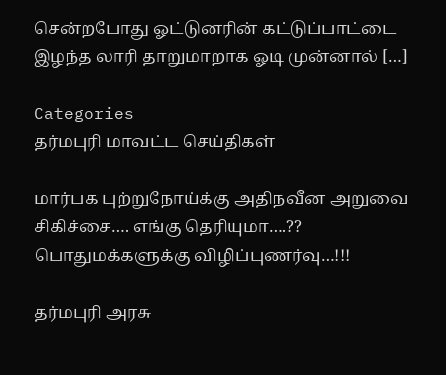சென்றபோது ஓட்டுனரின் கட்டுப்பாட்டை இழந்த லாரி தாறுமாறாக ஓடி முன்னால் […]

Categories
தர்மபுரி மாவட்ட செய்திகள்

மார்பக புற்றுநோய்க்கு அதிநவீன அறுவை சிகிச்சை…. எங்கு தெரியுமா….?? பொதுமக்களுக்கு விழிப்புணர்வு…!!!

தர்மபுரி அரசு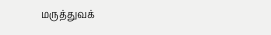மருத்துவக்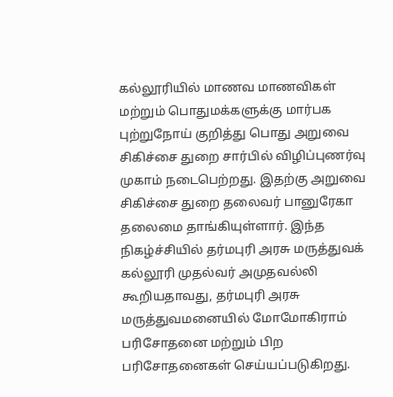கல்லூரியில் மாணவ மாணவிகள் மற்றும் பொதுமக்களுக்கு மார்பக புற்றுநோய் குறித்து பொது அறுவை சிகிச்சை துறை சார்பில் விழிப்புணர்வு முகாம் நடைபெற்றது. இதற்கு அறுவை சிகிச்சை துறை தலைவர் பானுரேகா தலைமை தாங்கியுள்ளார். இந்த நிகழ்ச்சியில் தர்மபுரி அரசு மருத்துவக் கல்லூரி முதல்வர் அமுதவல்லி கூறியதாவது, தர்மபுரி அரசு மருத்துவமனையில் மோமோகிராம் பரிசோதனை மற்றும் பிற பரிசோதனைகள் செய்யப்படுகிறது.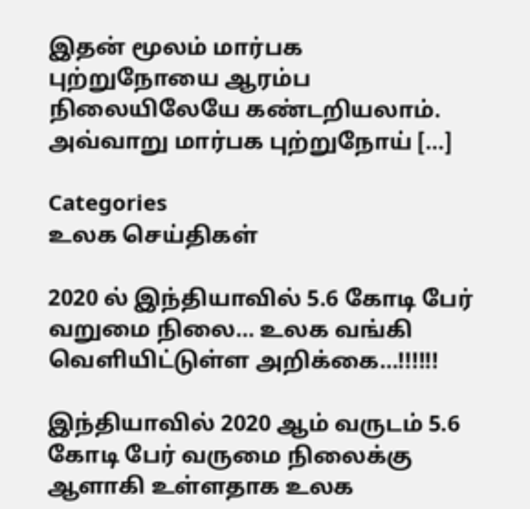இதன் மூலம் மார்பக புற்றுநோயை ஆரம்ப நிலையிலேயே கண்டறியலாம். அவ்வாறு மார்பக புற்றுநோய் […]

Categories
உலக செய்திகள்

2020 ல் இந்தியாவில் 5.6 கோடி பேர் வறுமை நிலை… உலக வங்கி வெளியிட்டுள்ள அறிக்கை…!!!!!!

இந்தியாவில் 2020 ஆம் வருடம் 5.6 கோடி பேர் வருமை நிலைக்கு ஆளாகி உள்ளதாக உலக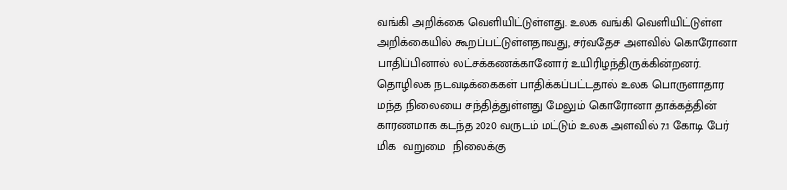வங்கி அறிக்கை வெளியிட்டுள்ளது. உலக வங்கி வெளியிட்டுள்ள அறிக்கையில் கூறப்பட்டுள்ளதாவது, சர்வதேச அளவில் கொரோனா பாதிப்பினால் லட்சக்கணக்கானோர் உயிரிழந்திருக்கின்றனர். தொழிலக நடவடிக்கைகள் பாதிக்கப்பட்டதால் உலக பொருளாதார மந்த நிலையை சந்தித்துள்ளது மேலும் கொரோனா தாக்கத்தின் காரணமாக கடந்த 2020 வருடம் மட்டும் உலக அளவில் 7.1 கோடி பேர் மிக  வறுமை  நிலைக்கு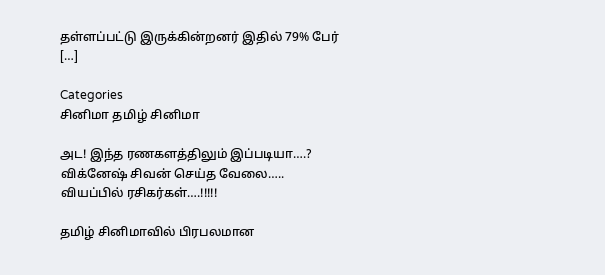தள்ளப்பட்டு இருக்கின்றனர் இதில் 79% பேர் […]

Categories
சினிமா தமிழ் சினிமா

அட! இந்த ரணகளத்திலும் இப்படியா….? விக்னேஷ் சிவன் செய்த வேலை….. வியப்பில் ரசிகர்கள்….!!!!!

தமிழ் சினிமாவில் பிரபலமான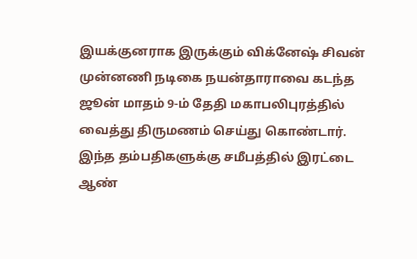இயக்குனராக இருக்கும் விக்னேஷ் சிவன் முன்னணி நடிகை நயன்தாராவை கடந்த ஜூன் மாதம் 9-ம் தேதி மகாபலிபுரத்தில் வைத்து திருமணம் செய்து கொண்டார். இந்த தம்பதிகளுக்கு சமீபத்தில் இரட்டை ஆண்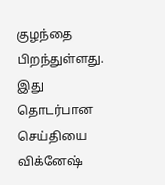குழந்தை பிறந்துள்ளது. இது தொடர்பான செய்தியை விக்னேஷ்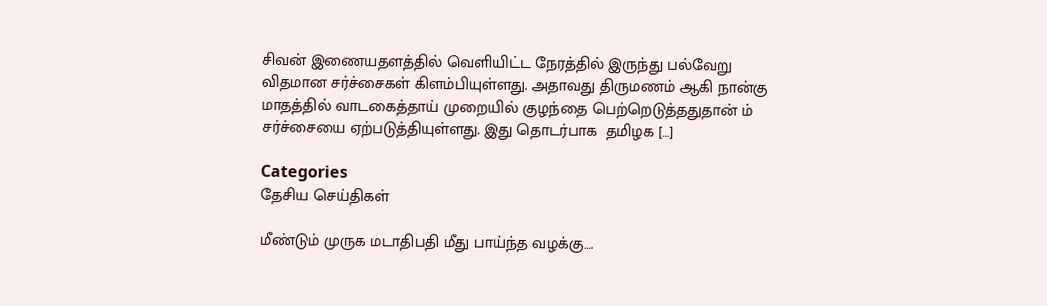சிவன் இணையதளத்தில் வெளியிட்ட நேரத்தில் இருந்து பல்வேறு விதமான சர்ச்சைகள் கிளம்பியுள்ளது. அதாவது திருமணம் ஆகி நான்கு மாதத்தில் வாடகைத்தாய் முறையில் குழந்தை பெற்றெடுத்ததுதான் ம் சர்ச்சையை ஏற்படுத்தியுள்ளது. இது தொடர்பாக  தமிழக […]

Categories
தேசிய செய்திகள்

மீண்டும் முருக மடாதிபதி மீது பாய்ந்த வழக்கு….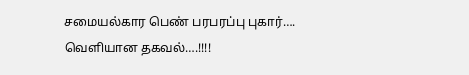சமையல்கார பெண் பரபரப்பு புகார்…. வெளியான தகவல்….!!!!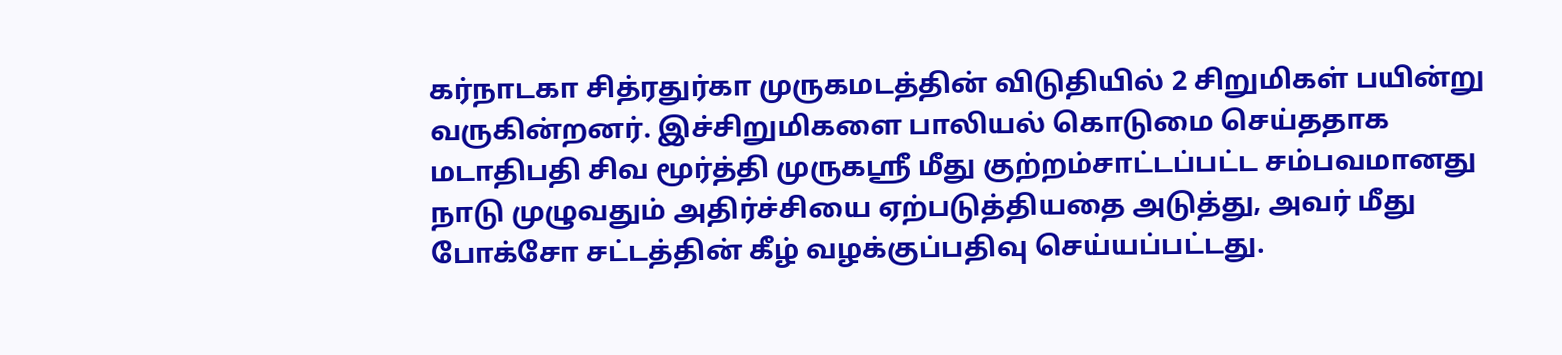கர்நாடகா சித்ரதுர்கா முருகமடத்தின் விடுதியில் 2 சிறுமிகள் பயின்று வருகின்றனர். இச்சிறுமிகளை பாலியல் கொடுமை செய்ததாக மடாதிபதி சிவ மூர்த்தி முருகஸ்ரீ மீது குற்றம்சாட்டப்பட்ட சம்பவமானது நாடு முழுவதும் அதிர்ச்சியை ஏற்படுத்தியதை அடுத்து, அவர் மீது போக்சோ சட்டத்தின் கீழ் வழக்குப்பதிவு செய்யப்பட்டது.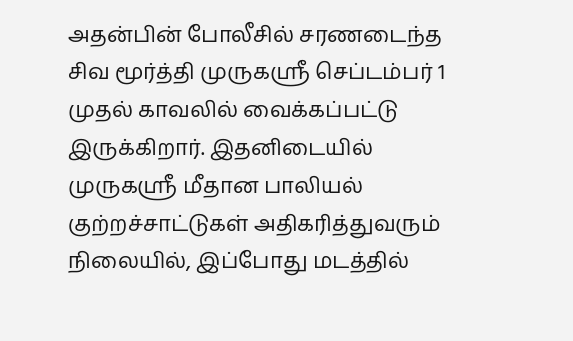அதன்பின் போலீசில் சரணடைந்த சிவ மூர்த்தி முருகஸ்ரீ செப்டம்பர் 1 முதல் காவலில் வைக்கப்பட்டு இருக்கிறார். இதனிடையில் முருகஸ்ரீ மீதான பாலியல் குற்றச்சாட்டுகள் அதிகரித்துவரும் நிலையில், இப்போது மடத்தில்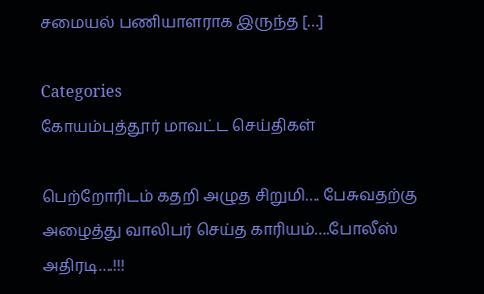சமையல் பணியாளராக இருந்த […]

Categories
கோயம்புத்தூர் மாவட்ட செய்திகள்

பெற்றோரிடம் கதறி அழுத சிறுமி…. பேசுவதற்கு அழைத்து வாலிபர் செய்த காரியம்….போலீஸ் அதிரடி….!!!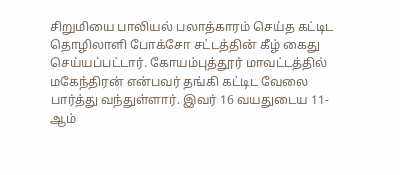சிறுமியை பாலியல் பலாத்காரம் செய்த கட்டிட தொழிலாளி போக்சோ சட்டத்தின் கீழ் கைது செய்யப்பட்டார். கோயம்புத்தூர் மாவட்டத்தில் மகேந்திரன் என்பவர் தங்கி கட்டிட வேலை பார்த்து வந்துள்ளார். இவர் 16 வயதுடைய 11-ஆம்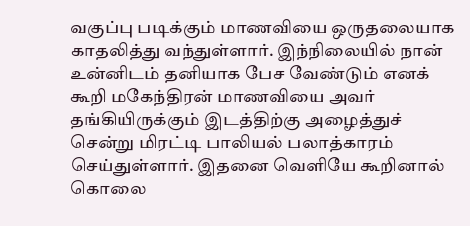வகுப்பு படிக்கும் மாணவியை ஒருதலையாக காதலித்து வந்துள்ளார். இந்நிலையில் நான் உன்னிடம் தனியாக பேச வேண்டும் எனக் கூறி மகேந்திரன் மாணவியை அவர் தங்கியிருக்கும் இடத்திற்கு அழைத்துச் சென்று மிரட்டி பாலியல் பலாத்காரம் செய்துள்ளார். இதனை வெளியே கூறினால் கொலை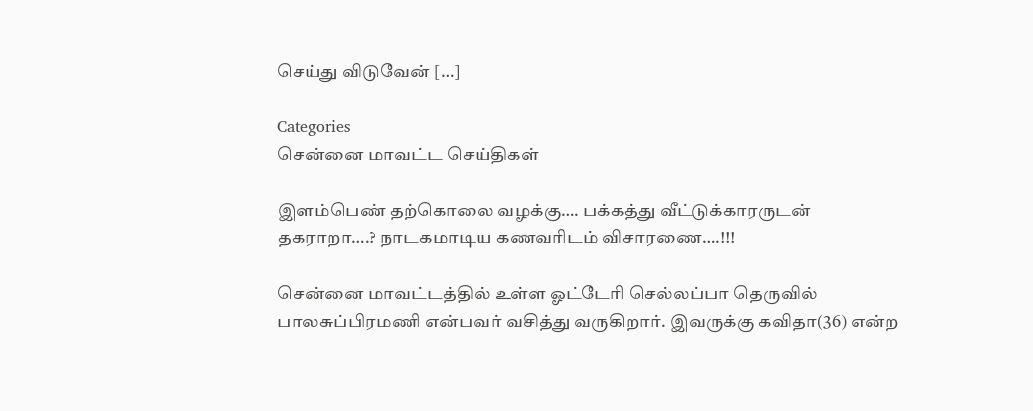செய்து விடுவேன் […]

Categories
சென்னை மாவட்ட செய்திகள்

இளம்பெண் தற்கொலை வழக்கு…. பக்கத்து வீட்டுக்காரருடன் தகராறா….? நாடகமாடிய கணவரிடம் விசாரணை….!!!

சென்னை மாவட்டத்தில் உள்ள ஓட்டேரி செல்லப்பா தெருவில் பாலசுப்பிரமணி என்பவர் வசித்து வருகிறார். இவருக்கு கவிதா(36) என்ற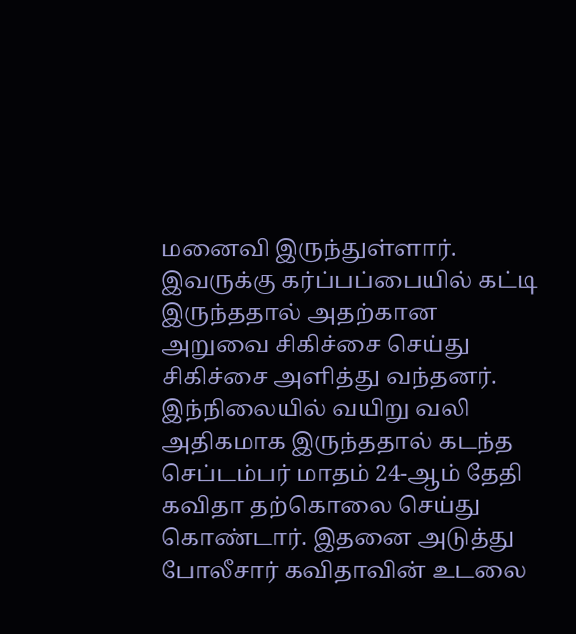மனைவி இருந்துள்ளார். இவருக்கு கர்ப்பப்பையில் கட்டி இருந்ததால் அதற்கான அறுவை சிகிச்சை செய்து சிகிச்சை அளித்து வந்தனர். இந்நிலையில் வயிறு வலி அதிகமாக இருந்ததால் கடந்த செப்டம்பர் மாதம் 24-ஆம் தேதி கவிதா தற்கொலை செய்து கொண்டார். இதனை அடுத்து போலீசார் கவிதாவின் உடலை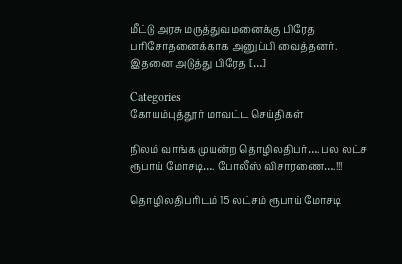மீட்டு அரசு மருத்துவமனைக்கு பிரேத பரிசோதனைக்காக அனுப்பி வைத்தனர். இதனை அடுத்து பிரேத […]

Categories
கோயம்புத்தூர் மாவட்ட செய்திகள்

நிலம் வாங்க முயன்ற தொழிலதிபர்…. பல லட்ச ரூபாய் மோசடி…. போலீஸ் விசாரணை….!!!

தொழிலதிபரிடம் 15 லட்சம் ரூபாய் மோசடி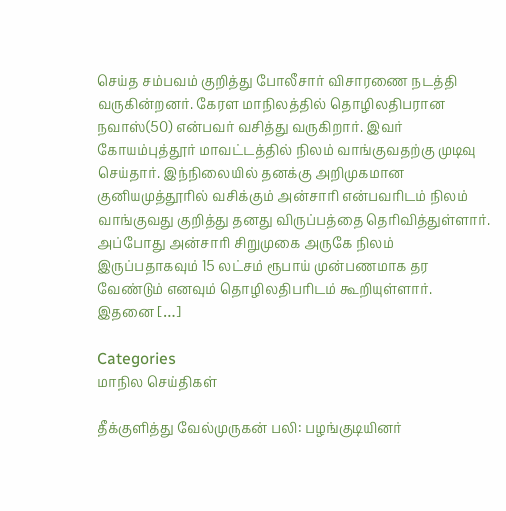செய்த சம்பவம் குறித்து போலீசார் விசாரணை நடத்தி வருகின்றனர். கேரள மாநிலத்தில் தொழிலதிபரான நவாஸ்(50) என்பவர் வசித்து வருகிறார். இவர் கோயம்புத்தூர் மாவட்டத்தில் நிலம் வாங்குவதற்கு முடிவு செய்தார். இந்நிலையில் தனக்கு அறிமுகமான குனியமுத்தூரில் வசிக்கும் அன்சாரி என்பவரிடம் நிலம் வாங்குவது குறித்து தனது விருப்பத்தை தெரிவித்துள்ளார். அப்போது அன்சாரி சிறுமுகை அருகே நிலம் இருப்பதாகவும் 15 லட்சம் ரூபாய் முன்பணமாக தர வேண்டும் எனவும் தொழிலதிபரிடம் கூறியுள்ளார். இதனை […]

Categories
மாநில செய்திகள்

தீக்குளித்து வேல்முருகன் பலி: பழங்குடியினர்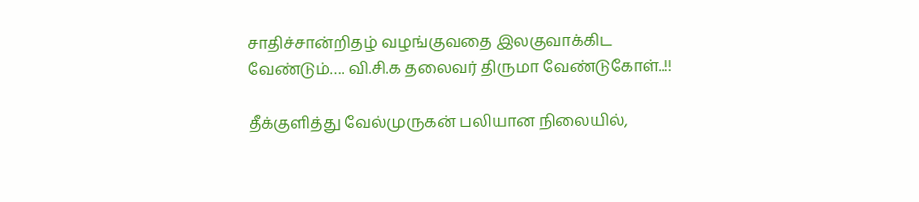சாதிச்சான்றிதழ் வழங்குவதை இலகுவாக்கிட வேண்டும்…. வி.சி.க தலைவர் திருமா வேண்டுகோள்..!!

தீக்குளித்து வேல்முருகன் பலியான நிலையில்,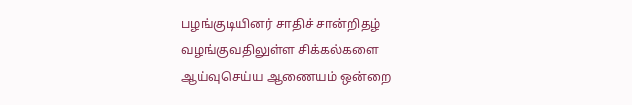பழங்குடியினர் சாதிச் சான்றிதழ் வழங்குவதிலுள்ள சிக்கல்களை ஆய்வுசெய்ய ஆணையம் ஒன்றை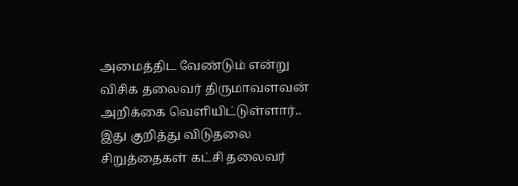அமைத்திட வேண்டும் என்று விசிக தலைவர் திருமாவளவன் அறிக்கை வெளியிட்டுள்ளார்.. இது குறித்து விடுதலை சிறுத்தைகள் கட்சி தலைவர்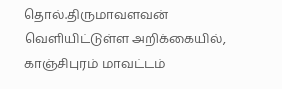தொல்.திருமாவளவன் வெளியிட்டுள்ள அறிக்கையில், காஞ்சிபுரம் மாவட்டம்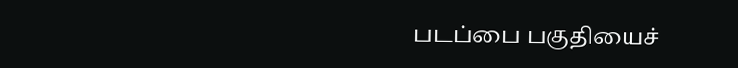படப்பை பகுதியைச்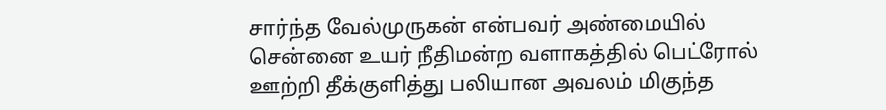சார்ந்த வேல்முருகன் என்பவர் அண்மையில் சென்னை உயர் நீதிமன்ற வளாகத்தில் பெட்ரோல் ஊற்றி தீக்குளித்து பலியான அவலம் மிகுந்த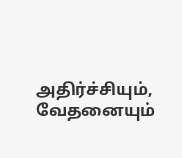அதிர்ச்சியும், வேதனையும்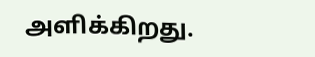அளிக்கிறது.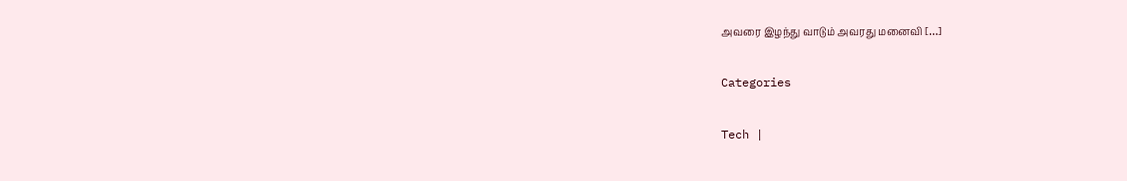அவரை இழந்து வாடும் அவரது மனைவி […]

Categories

Tech |